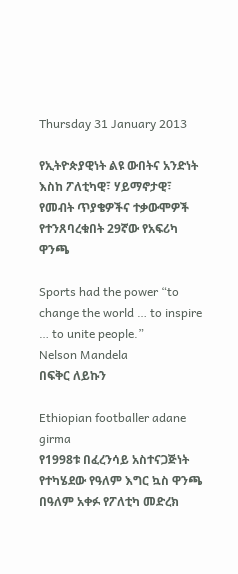Thursday 31 January 2013

የኢትዮጵያዊነት ልዩ ውበትና አንድነት እስከ ፖለቲካዊ፣ ሃይማኖታዊ፣ የመብት ጥያቄዎችና ተቃውሞዎች የተንጸባረቁበት 29ኛው የአፍሪካ ዋንጫ

Sports had the power “to change the world … to inspire … to unite people.”
Nelson Mandela
በፍቅር ለይኩን

Ethiopian footballer adane girma
የ1998ቱ በፈረንሳይ አስተናጋጅነት የተካሄደው የዓለም እግር ኳስ ዋንጫ በዓለም አቀፉ የፖለቲካ መድረክ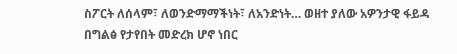ስፖርት ለሰላም፣ ለወንድማማችነት፣ ለአንድነት… ወዘተ ያለው አዎንታዊ ፋይዳ በግልፅ የታየበት መድረክ ሆኖ ነበር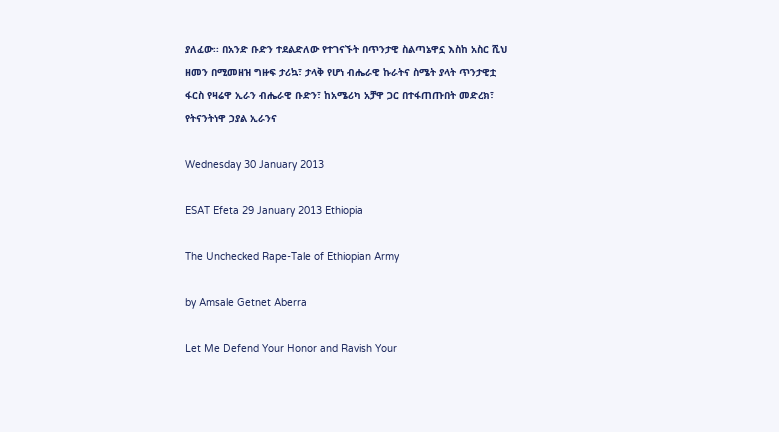ያለፈው፡፡ በአንድ ቡድን ተደልድለው የተገናኙት በጥንታዊ ስልጣኔዋኗ እስከ አስር ሺህ ዘመን በሚመዘዝ ግዙፍ ታሪኳ፣ ታላቅ የሆነ ብሔራዊ ኩራትና ስሜት ያላት ጥንታዊቷ ፋርስ የዛሬዋ ኢራን ብሔራዊ ቡድን፣ ከአሜሪካ አቻዋ ጋር በተፋጠጡበት መድረክ፣ የትናንትነዋ ኃያል ኢራንና

Wednesday 30 January 2013

ESAT Efeta 29 January 2013 Ethiopia

The Unchecked Rape-Tale of Ethiopian Army

by Amsale Getnet Aberra

Let Me Defend Your Honor and Ravish Your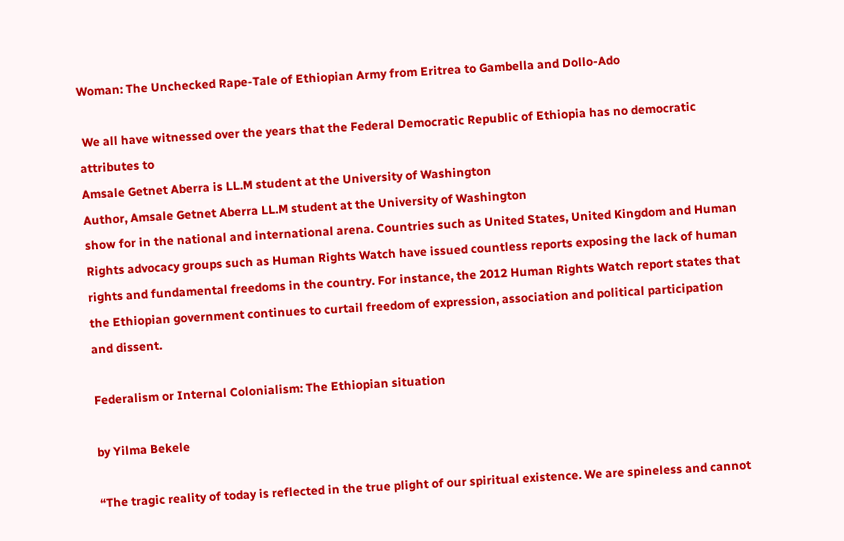Woman: The Unchecked Rape-Tale of Ethiopian Army from Eritrea to Gambella and Dollo-Ado

 We all have witnessed over the years that the Federal Democratic Republic of Ethiopia has no democratic attributes to
Amsale Getnet Aberra is LL.M student at the University of Washington
Author, Amsale Getnet Aberra LL.M student at the University of Washington
show for in the national and international arena. Countries such as United States, United Kingdom and Human Rights advocacy groups such as Human Rights Watch have issued countless reports exposing the lack of human rights and fundamental freedoms in the country. For instance, the 2012 Human Rights Watch report states that the Ethiopian government continues to curtail freedom of expression, association and political participation and dissent.

Federalism or Internal Colonialism: The Ethiopian situation

by Yilma Bekele

“The tragic reality of today is reflected in the true plight of our spiritual existence. We are spineless and cannot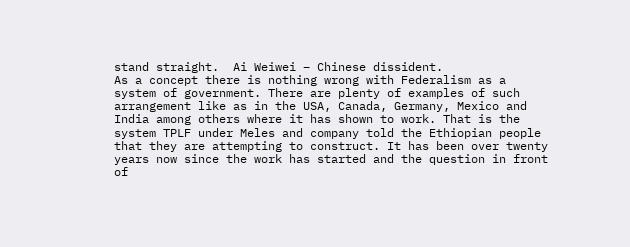stand straight.  Ai Weiwei – Chinese dissident.
As a concept there is nothing wrong with Federalism as a system of government. There are plenty of examples of such arrangement like as in the USA, Canada, Germany, Mexico and India among others where it has shown to work. That is the system TPLF under Meles and company told the Ethiopian people that they are attempting to construct. It has been over twenty years now since the work has started and the question in front of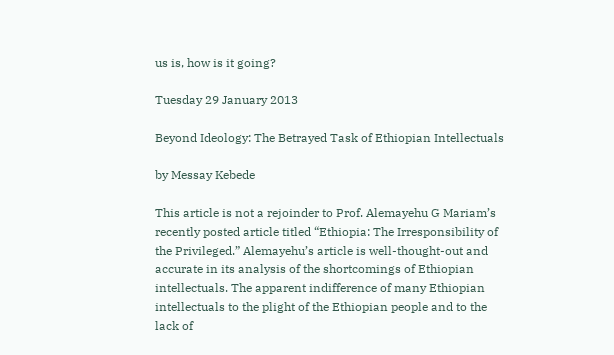us is, how is it going?

Tuesday 29 January 2013

Beyond Ideology: The Betrayed Task of Ethiopian Intellectuals

by Messay Kebede

This article is not a rejoinder to Prof. Alemayehu G Mariam’s recently posted article titled “Ethiopia: The Irresponsibility of the Privileged.” Alemayehu’s article is well-thought-out and accurate in its analysis of the shortcomings of Ethiopian intellectuals. The apparent indifference of many Ethiopian intellectuals to the plight of the Ethiopian people and to the lack of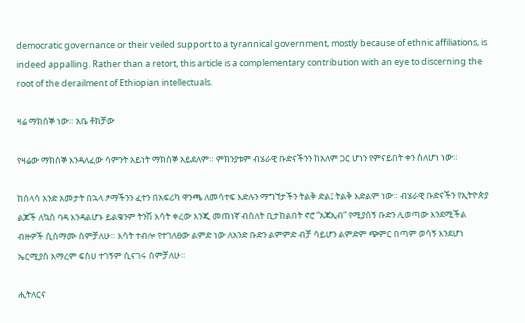democratic governance or their veiled support to a tyrannical government, mostly because of ethnic affiliations, is indeed appalling. Rather than a retort, this article is a complementary contribution with an eye to discerning the root of the derailment of Ethiopian intellectuals.

ዛሬ ማክሰኞ ነው። አቤ ቶክቻው

የዛሬው ማክሰኞ እንዳለፈው ሳምንት አይነት ማክሰኞ አይደለም። ምክንያቱም ብሄራዊ ቡድናችንን ከአለም ጋር ሆነን የምናይበት ቀን ስለሆነ ነው።

ከሰላሳ አንድ አመታት በኋላ ፆማችንን ፈተን በአፍሪካ ዋንጫ ለመሳተፍ እድሉን ማግኘታችን ትልቅ ድል፤ ትልቅ እድልም ነው። ብሄራዊ ቡድናችን የኢትዮጵያ ልጆች ለኳስ ባዳ እንዳልሆኑ ይልቁንም ትንሽ እሳት ቀረው እንጂ መጠነኛ ብስለት ቢታከልበት ኖሮ “አጃኢብ” የሚያሰኝ ቡድን ሊወጣው እንደሚችል ብዙዎች ሲስማሙ ሰምቻለሁ። እሳት ተብሎ የተገለፀው ልምድ ነው ለአንድ ቡድን ልምምድ ብቻ ሳይሆን ልምድም ጭምር በጣም ወሳኝ እንደሆነ ኤርሚያስ አማረም ፍስሀ ተገኝም ሲናገሩ ሰምቻለሁ።

ሒትለርና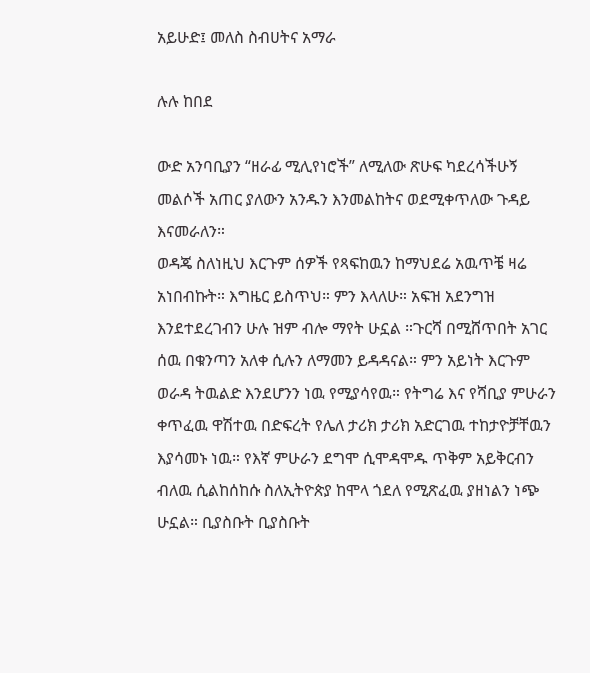አይሁድ፤ መለስ ስብሀትና አማራ

ሉሉ ከበደ

ውድ አንባቢያን “ዘራፊ ሚሊየነሮች” ለሚለው ጽሁፍ ካደረሳችሁኝ መልሶች አጠር ያለውን አንዱን እንመልከትና ወደሚቀጥለው ጉዳይ እናመራለን።
ወዳጄ ስለነዚህ እርጉም ሰዎች የጻፍከዉን ከማህደሬ አዉጥቼ ዛሬ አነበብኩት። እግዜር ይስጥህ። ምን እላለሁ። አፍዝ አደንግዝ እንደተደረገብን ሁሉ ዝም ብሎ ማየት ሁኗል ።ጉርሻ በሚሸጥበት አገር ሰዉ በቁንጣን አለቀ ሲሉን ለማመን ይዳዳናል። ምን አይነት እርጉም ወራዳ ትዉልድ እንደሆንን ነዉ የሚያሳየዉ። የትግሬ እና የሻቢያ ምሁራን ቀጥፈዉ ዋሽተዉ በድፍረት የሌለ ታሪክ ታሪክ አድርገዉ ተከታዮቻቸዉን እያሳመኑ ነዉ። የእኛ ምሁራን ደግሞ ሲሞዳሞዱ ጥቅም አይቅርብን ብለዉ ሲልከሰከሱ ስለኢትዮጵያ ከሞላ ጎደለ የሚጽፈዉ ያዘነልን ነጭ ሁኗል። ቢያስቡት ቢያስቡት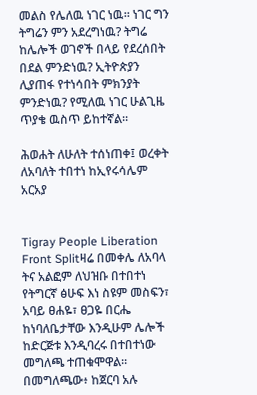መልስ የሌለዉ ነገር ነዉ። ነገር ግን ትግሬን ምን አደረግነዉ? ትግሬ ከሌሎች ወገኖች በላይ የደረሰበት በደል ምንድነዉ? ኢትዮጵያን ሊያጠፋ የተነሳበት ምክንያት ምንድነዉ? የሚለዉ ነገር ሁልጊዜ ጥያቄ ዉስጥ ይከተኛል።

ሕወሐት ለሁለት ተሰነጠቀ፤ ወረቀት ለአባለት ተበተነ ከኢየሩሳሌም አርአያ


Tigray People Liberation Front Splitዛሬ በመቀሌ ለአባላ ትና አልፎም ለህዝቡ በተበተነ የትግርኛ ፅሁፍ እነ ስዩም መስፍን፣ አባይ ፀሐዬ፣ ፀጋዬ በርሔ ከነባለቤታቸው እንዲሁም ሌሎች ከድርጅቱ እንዲባረሩ በተበተነው መግለጫ ተጠቁሞዋል። በመግለጫው፥ ከጀርባ አሉ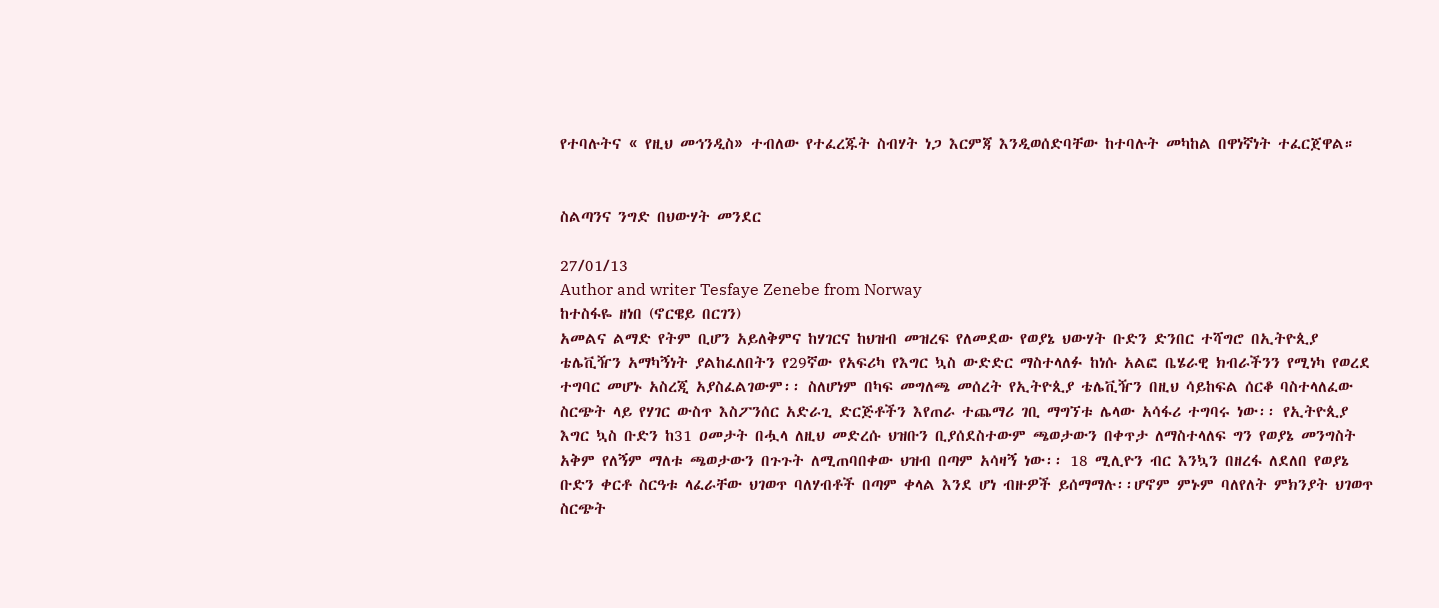የተባሉትና « የዚህ መኅንዲስ» ተብለው የተፈረጁት ስብሃት ነጋ እርምጃ እንዲወሰድባቸው ከተባሉት መካከል በዋነኛነት ተፈርጀዋል።


ስልጣንና ንግድ በህውሃት መንደር

27/01/13
Author and writer Tesfaye Zenebe from Norway
ከተስፋዬ ዘነበ (ኖርዌይ በርገን)
አመልና ልማድ የትም ቢሆን አይለቅምና ከሃገርና ከህዝብ መዝረፍ የለመደው የወያኔ ህውሃት ቡድን ድንበር ተሻግሮ በኢትዮጲያ ቴሌቪዥን አማካኝነት ያልከፈለበትን የ29ኛው የአፍሪካ የእግር ኳስ ውድድር ማስተላለፉ ከነሱ አልፎ ቤሄራዊ ክብራችንን የሚነካ የወረደ ተግባር መሆኑ አስረጂ አያስፈልገውም፡፡ ስለሆነም በካፍ መግለጫ መሰረት የኢትዮጲያ ቴሌቪዥን በዚህ ሳይከፍል ሰርቆ ባስተላለፈው ስርጭት ላይ የሃገር ውስጥ እስፖንሰር አድራጊ ድርጅቶችን እየጠራ ተጨማሪ ገቢ ማግኘቱ ሌላው አሳፋሪ ተግባሩ ነው፡፡ የኢትዮጲያ እግር ኳስ ቡድን ከ31 ዐመታት በሗላ ለዚህ መድረሱ ህዝቡን ቢያሰደስተውም ጫወታውን በቀጥታ ለማስተላለፍ ግን የወያኔ መንግስት አቅም የለኝም ማለቱ ጫወታውን በጉጉት ለሚጠባበቀው ህዝብ በጣም አሳዛኝ ነው፡፡ 18 ሚሊዮን ብር እንኳን በዘረፋ ለደለበ የወያኔ ቡድን ቀርቶ ስርዓቱ ላፈራቸው ህገወጥ ባለሃብቶች በጣም ቀላል እንደ ሆነ ብዙዎች ይሰማማሉ፡፡ሆኖም ምኑም ባለየለት ምክንያት ህገወጥ ስርጭት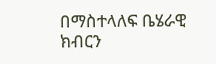በማስተላለፍ ቤሄራዊ ክብርን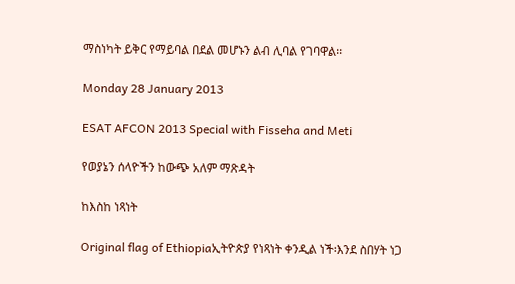ማስነካት ይቅር የማይባል በደል መሆኑን ልብ ሊባል የገባዋል፡፡

Monday 28 January 2013

ESAT AFCON 2013 Special with Fisseha and Meti

የወያኔን ሰላዮችን ከውጭ አለም ማጽዳት

ከእስከ ነጻነት

Original flag of Ethiopiaኢትዮጵያ የነጻነት ቀንዲል ነች፡እንደ ስበሃት ነጋ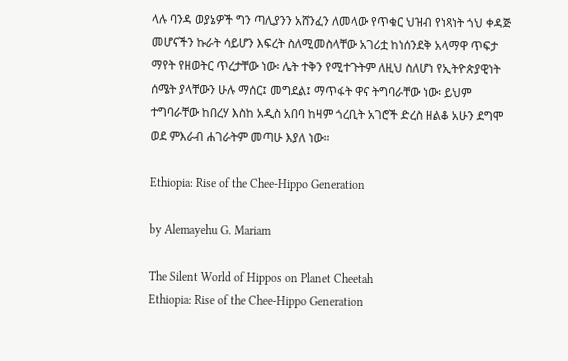ላሉ ባንዳ ወያኔዎች ግን ጣሊያንን አሸንፈን ለመላው የጥቁር ህዝብ የነጻነት ጎህ ቀዳጅ መሆናችን ኩራት ሳይሆን እፍረት ስለሚመስላቸው አገሪቷ ከነሰንደቅ አላማዋ ጥፍታ ማየት የዘወትር ጥረታቸው ነው፡ ሌት ተቅን የሚተጉትም ለዚህ ስለሆነ የኢትዮጵያዊነት ሰሜት ያላቸውን ሁሉ ማሰር፤ መግደል፤ ማጥፋት ዋና ትግባራቸው ነው፡ ይህም ተግባራቸው ከበረሃ እስከ አዲስ አበባ ከዛም ጎረቢት አገሮች ድረስ ዘልቆ አሁን ደግሞ ወደ ምእራብ ሐገራትም መጣሁ እያለ ነው።

Ethiopia: Rise of the Chee-Hippo Generation

by Alemayehu G. Mariam

The Silent World of Hippos on Planet Cheetah
Ethiopia: Rise of the Chee-Hippo Generation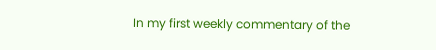In my first weekly commentary of the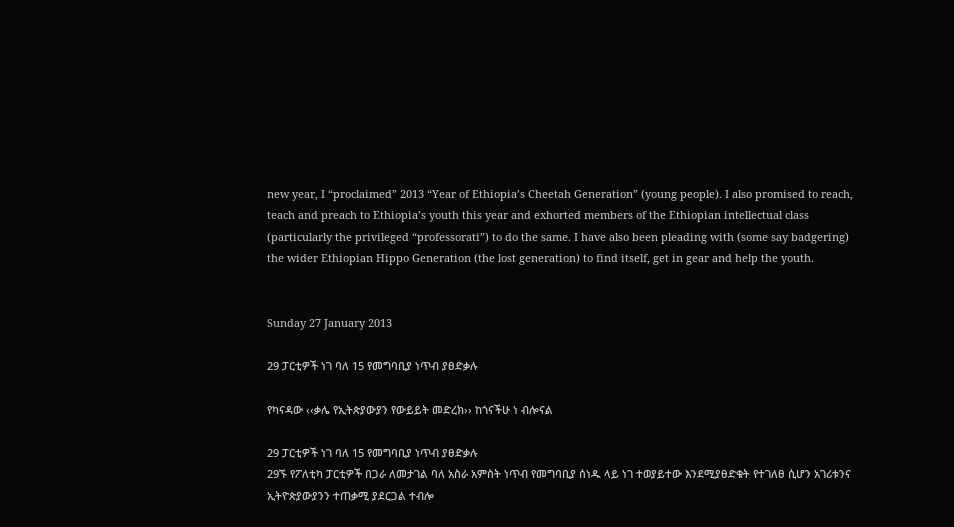new year, I “proclaimed” 2013 “Year of Ethiopia’s Cheetah Generation” (young people). I also promised to reach, teach and preach to Ethiopia’s youth this year and exhorted members of the Ethiopian intellectual class (particularly the privileged “professorati”) to do the same. I have also been pleading with (some say badgering) the wider Ethiopian Hippo Generation (the lost generation) to find itself, get in gear and help the youth.


Sunday 27 January 2013

29 ፓርቲዎች ነገ ባለ 15 የመግባቢያ ነጥብ ያፀድቃሉ

የካናዳው ‹‹ቃሌ የኢትጵያውያን የውይይት መድረክ›› ከጎናችሁ ነ ብሎናል

29 ፓርቲዎች ነገ ባለ 15 የመግባቢያ ነጥብ ያፀድቃሉ
29ኙ የፖለቲካ ፓርቲዎች በጋራ ለመታገል ባለ አስራ አምስት ነጥብ የመግባቢያ ሰነዱ ላይ ነገ ተወያይተው እንደሚያፀድቁት የተገለፀ ሲሆን አገሪቱንና ኢትዮጵያውያንን ተጠቃሚ ያደርጋል ተብሎ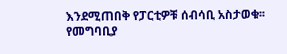እንደሚጠበቅ የፓርቲዎቹ ሰብሳቢ አስታወቁ፡፡ የመግባቢያ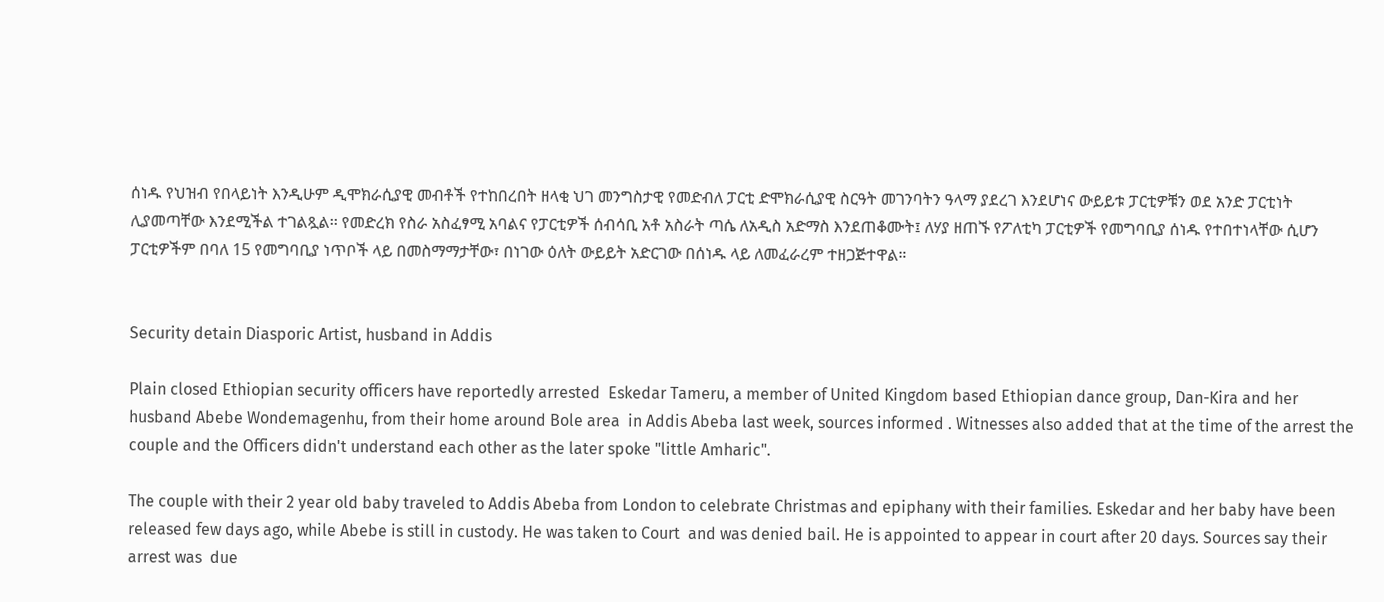ሰነዱ የህዝብ የበላይነት እንዲሁም ዲሞክራሲያዊ መብቶች የተከበረበት ዘላቂ ህገ መንግስታዊ የመድብለ ፓርቲ ድሞክራሲያዊ ስርዓት መገንባትን ዓላማ ያደረገ እንደሆነና ውይይቱ ፓርቲዎቹን ወደ አንድ ፓርቲነት ሊያመጣቸው እንደሚችል ተገልጿል፡፡ የመድረክ የስራ አስፈፃሚ አባልና የፓርቲዎች ሰብሳቢ አቶ አስራት ጣሴ ለአዲስ አድማስ እንደጠቆሙት፤ ለሃያ ዘጠኙ የፖለቲካ ፓርቲዎች የመግባቢያ ሰነዱ የተበተነላቸው ሲሆን ፓርቲዎችም በባለ 15 የመግባቢያ ነጥቦች ላይ በመስማማታቸው፣ በነገው ዕለት ውይይት አድርገው በሰነዱ ላይ ለመፈራረም ተዘጋጅተዋል።


Security detain Diasporic Artist, husband in Addis

Plain closed Ethiopian security officers have reportedly arrested  Eskedar Tameru, a member of United Kingdom based Ethiopian dance group, Dan-Kira and her husband Abebe Wondemagenhu, from their home around Bole area  in Addis Abeba last week, sources informed . Witnesses also added that at the time of the arrest the couple and the Officers didn't understand each other as the later spoke "little Amharic".

The couple with their 2 year old baby traveled to Addis Abeba from London to celebrate Christmas and epiphany with their families. Eskedar and her baby have been released few days ago, while Abebe is still in custody. He was taken to Court  and was denied bail. He is appointed to appear in court after 20 days. Sources say their arrest was  due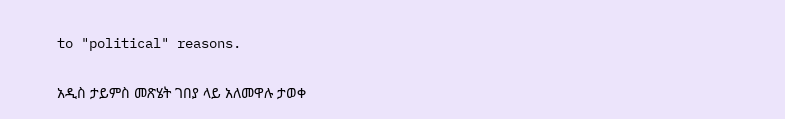to "political" reasons.

አዲስ ታይምስ መጽሄት ገበያ ላይ አለመዋሉ ታወቀ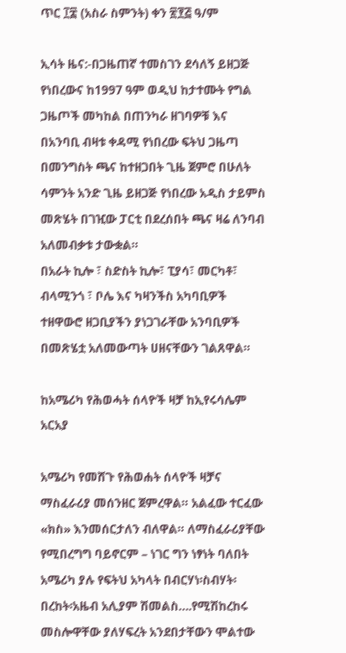ጥር ፲፰ (አስራ ስምንት) ቀን ፳፻፭ ዓ/ም

ኢሳት ዜና:-በጋዜጠኛ ተመስገን ደሳለኝ ይዘጋጅ የነበረውና ከ1997 ዓም ወዲህ ከታተሙት የግል ጋዜጦች መካከል በጠንካራ ዘገባዎቹ እና  በአንባቢ ብዛቱ ቀዳሚ የነበረው ፍትህ ጋዜጣ በመንግስት ጫና ከተዘጋበት ጊዜ ጀምሮ በሁለት ሳምንት አንድ ጊዜ ይዘጋጅ የነበረው አዲስ ታይምስ መጽሄት በገዢው ፓርቲ በደረሰበት ጫና ዛሬ ለንባብ አለመብቃቱ ታውቋል።
በአራት ኪሎ ፣ ስድስት ኪሎ፣ ፒያሳ፣ መርካቶ፣ ብላሚንጎ ፣ ቦሌ እና ካዛንችስ አካባቢዎች ተዘዋውሮ ዘጋቢያችን ያነጋገራቸው አንባቢዎች በመጽሄቷ አለመውጣት ሀዘናቸውን ገልጸዋል።

ከአሜሪካ የሕወሓት ሰላዮች ዛቻ ከኢየሩሳሌም አርአያ

አሜሪካ የመሸጉ የሕወሐት ሰላዮች ዛቻና ማስፈራሪያ መሰንዘር ጀምረዋል። አልፈው ተርፈው «ክስ» እንመሰርታለን ብለዋል። ለማስፈራሪያቸው የሚበረግግ ባይኖርም – ነገር ግን ነፃነት ባለበት አሜሪካ ያሉ የፍትህ አካላት በብርሃነ፡ስብሃት፡ በረከት፡አዜብ አሊያም ሽመልስ….የሚሽከረከሩ መስሎዋቸው ያለሃፍረት አንደበታቸውን ሞልተው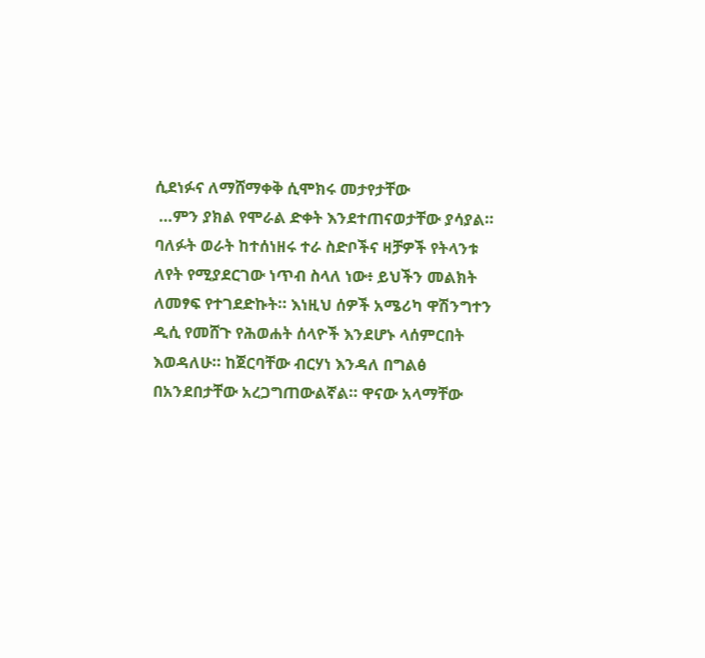ሲደነፉና ለማሸማቀቅ ሲሞክሩ መታየታቸው
 …ምን ያክል የሞራል ድቀት እንደተጠናወታቸው ያሳያል። ባለፉት ወራት ከተሰነዘሩ ተራ ስድቦችና ዛቻዎች የትላንቱ ለየት የሚያደርገው ነጥብ ስላለ ነው፥ ይህችን መልክት ለመፃፍ የተገደድኩት። እነዚህ ሰዎች አሜሪካ ዋሽንግተን ዲሲ የመሸጉ የሕወሐት ሰላዮች እንደሆኑ ላሰምርበት እወዳለሁ። ከጀርባቸው ብርሃነ እንዳለ በግልፅ በአንደበታቸው አረጋግጠውልኛል። ዋናው አላማቸው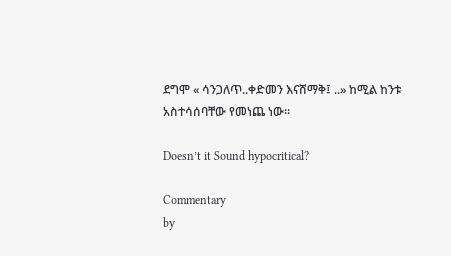ደግሞ « ሳንጋለጥ..ቀድመን እናሸማቅ፤ ..» ከሚል ከንቱ አስተሳሰባቸው የመነጨ ነው።

Doesn’t it Sound hypocritical?

Commentary
by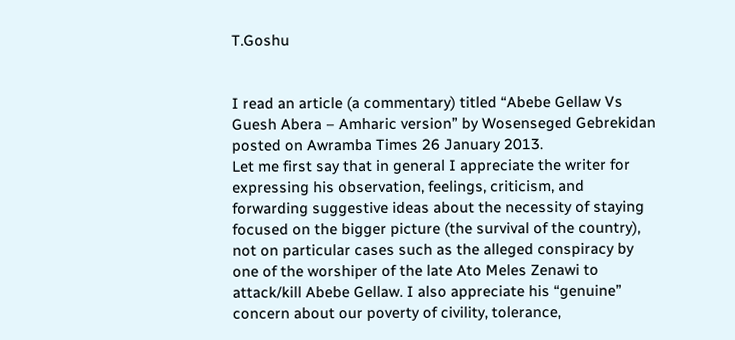T.Goshu


I read an article (a commentary) titled “Abebe Gellaw Vs Guesh Abera – Amharic version” by Wosenseged Gebrekidan posted on Awramba Times 26 January 2013.
Let me first say that in general I appreciate the writer for expressing his observation, feelings, criticism, and forwarding suggestive ideas about the necessity of staying focused on the bigger picture (the survival of the country), not on particular cases such as the alleged conspiracy by one of the worshiper of the late Ato Meles Zenawi to attack/kill Abebe Gellaw. I also appreciate his “genuine” concern about our poverty of civility, tolerance,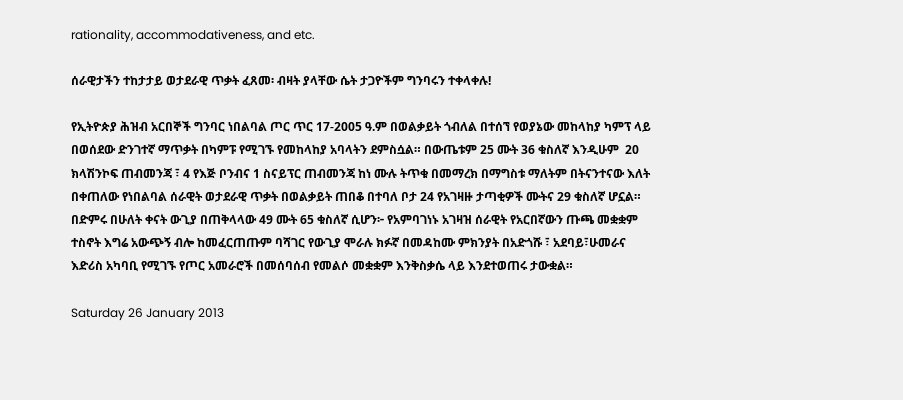rationality, accommodativeness, and etc.

ሰራዊታችን ተከታታይ ወታደራዊ ጥቃት ፈጸመ፡ ብዛት ያላቸው ሴት ታጋዮችም ግንባሩን ተቀላቀሉ!

የኢትዮጵያ ሕዝብ አርበኞች ግንባር ነበልባል ጦር ጥር 17-2005 ዓ.ም በወልቃይት ጎብለል በተሰኘ የወያኔው መከላከያ ካምፕ ላይ በወሰደው ድንገተኛ ማጥቃት በካምፑ የሚገኙ የመከላከያ አባላትን ደምስሷል። በውጤቱም 25 ሙት 36 ቁስለኛ እንዲሁም  20 ክላሽንኮፍ ጠብመንጃ ፣ 4 የእጅ ቦንብና 1 ስናይፕር ጠብመንጃ ከነ ሙሉ ትጥቁ በመማረክ በማግስቱ ማለትም በትናንተናው እለት በቀጠለው የነበልባል ሰራዊት ወታደራዊ ጥቃት በወልቃይት ጠበቆ በተባለ ቦታ 24 የአገዛዙ ታጣቂዎች ሙትና 29 ቁስለኛ ሆኗል። በድምሩ በሁለት ቀናት ውጊያ በጠቅላላው 49 ሙት 65 ቁስለኛ ሲሆን፦ የአምባገነኑ አገዛዝ ሰራዊት የአርበኛውን ጡጫ መቋቋም ተስኖት እግሬ አውጭኝ ብሎ ከመፈርጠጡም ባሻገር የውጊያ ሞራሉ ክፉኛ በመዳከሙ ምክንያት በአድጎሹ ፣ አደባይ፣ሁመራና እድሪስ አካባቢ የሚገኙ የጦር አመራሮች በመሰባሰብ የመልሶ መቋቋም እንቅስቃሴ ላይ እንደተወጠሩ ታውቋል።

Saturday 26 January 2013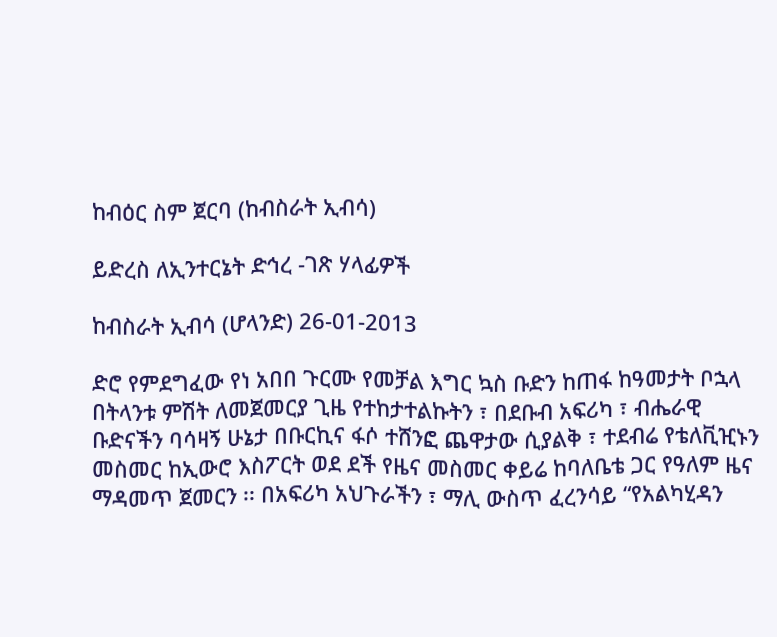ከብዕር ስም ጀርባ (ከብስራት ኢብሳ)

ይድረስ ለኢንተርኔት ድኅረ -ገጽ ሃላፊዎች

ከብስራት ኢብሳ (ሆላንድ) 26-01-2013

ድሮ የምደግፈው የነ አበበ ጉርሙ የመቻል እግር ኳስ ቡድን ከጠፋ ከዓመታት ቦኋላ በትላንቱ ምሽት ለመጀመርያ ጊዜ የተከታተልኩትን ፣ በደቡብ አፍሪካ ፣ ብሔራዊ ቡድናችን ባሳዛኝ ሁኔታ በቡርኪና ፋሶ ተሸንፎ ጨዋታው ሲያልቅ ፣ ተደብሬ የቴለቪዢኑን መስመር ከኢውሮ እስፖርት ወደ ደች የዜና መስመር ቀይሬ ከባለቤቴ ጋር የዓለም ዜና ማዳመጥ ጀመርን ፡፡ በአፍሪካ አህጉራችን ፣ ማሊ ውስጥ ፈረንሳይ “የአልካሂዳን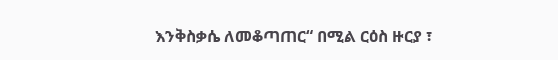እንቅስቃሴ ለመቆጣጠር“ በሚል ርዕስ ዙርያ ፣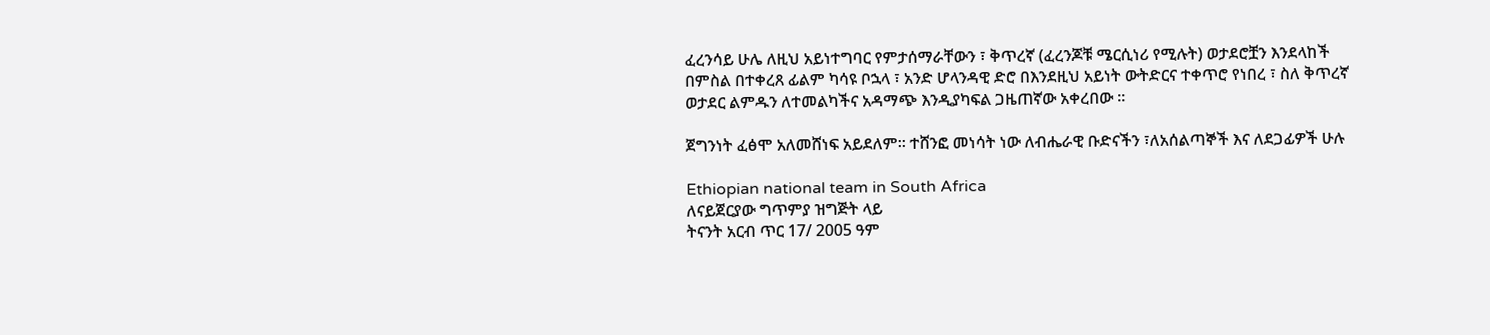ፈረንሳይ ሁሌ ለዚህ አይነተግባር የምታሰማራቸውን ፣ ቅጥረኛ (ፈረንጆቹ ሜርሲነሪ የሚሉት) ወታደሮቿን እንደላከች በምስል በተቀረጸ ፊልም ካሳዩ ቦኋላ ፣ አንድ ሆላንዳዊ ድሮ በእንደዚህ አይነት ውትድርና ተቀጥሮ የነበረ ፣ ስለ ቅጥረኛ ወታደር ልምዱን ለተመልካችና አዳማጭ እንዲያካፍል ጋዜጠኛው አቀረበው ፡፡

ጀግንነት ፈፅሞ አለመሸነፍ አይደለም። ተሸንፎ መነሳት ነው ለብሔራዊ ቡድናችን ፣ለአሰልጣኞች እና ለደጋፊዎች ሁሉ

Ethiopian national team in South Africa
ለናይጀርያው ግጥምያ ዝግጅት ላይ
ትናንት አርብ ጥር 17/ 2005 ዓም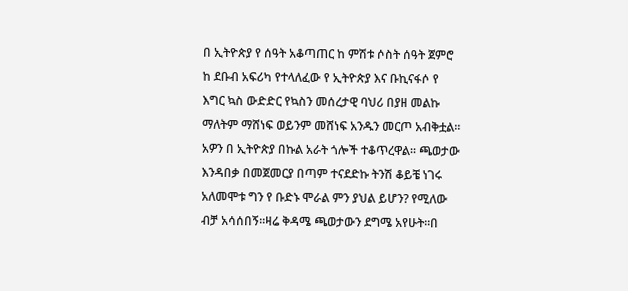በ ኢትዮጵያ የ ሰዓት አቆጣጠር ከ ምሽቱ ሶስት ሰዓት ጀምሮ ከ ደቡብ አፍሪካ የተላለፈው የ ኢትዮጵያ እና ቡኪናፋሶ የ እግር ኳስ ውድድር የኳስን መሰረታዊ ባህሪ በያዘ መልኩ ማለትም ማሸነፍ ወይንም መሸነፍ አንዱን መርጦ አብቅቷል። አዎን በ ኢትዮጵያ በኩል አራት ጎሎች ተቆጥረዋል። ጫወታው እንዳበቃ በመጀመርያ በጣም ተናደድኩ ትንሽ ቆይቼ ነገሩ አለመሞቱ ግን የ ቡድኑ ሞራል ምን ያህል ይሆን? የሚለው ብቻ አሳሰበኝ።ዛሬ ቅዳሜ ጫወታውን ደግሜ አየሁት።በ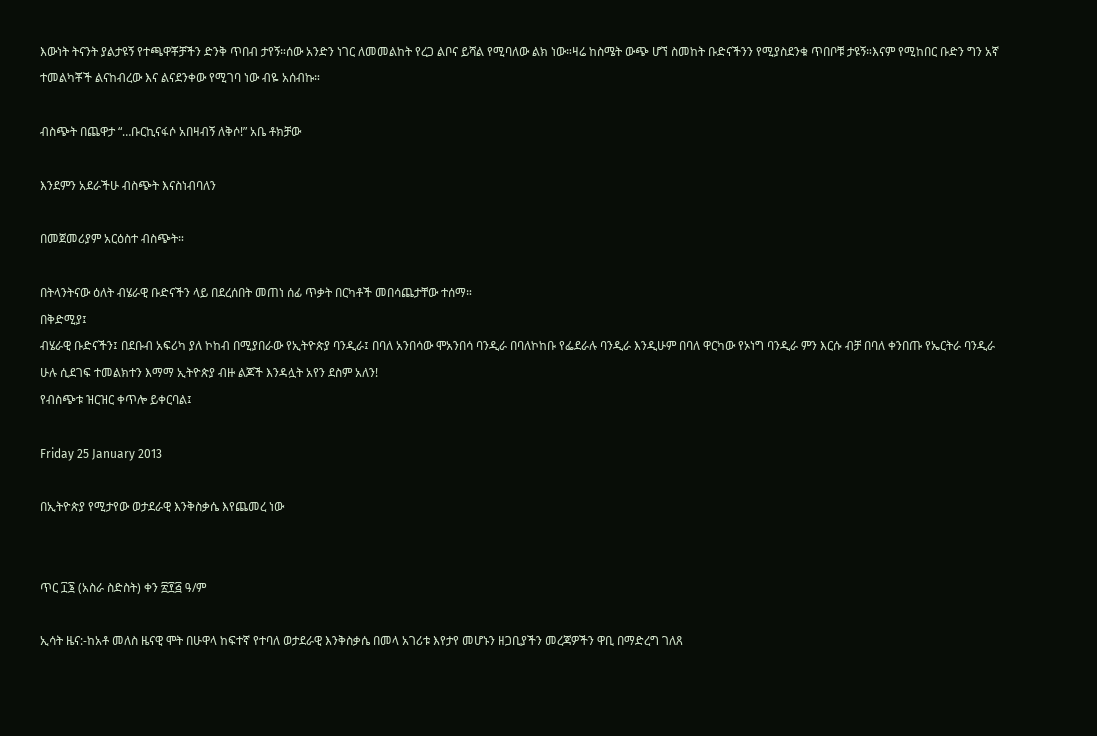እውነት ትናንት ያልታዩኝ የተጫዋቾቻችን ድንቅ ጥበብ ታየኝ።ሰው አንድን ነገር ለመመልከት የረጋ ልቦና ይሻል የሚባለው ልክ ነው።ዛሬ ከስሜት ውጭ ሆኘ ስመከት ቡድናችንን የሚያስደንቁ ጥበቦቹ ታዩኝ።እናም የሚከበር ቡድን ግን አኛ ተመልካቾች ልናከብረው እና ልናደንቀው የሚገባ ነው ብዬ አሰብኩ።

ብስጭት በጨዋታ “…ቡርኪናፋሶ አበዛብኝ ለቅሶ!” አቤ ቶክቻው

እንደምን አደራችሁ ብስጭት እናስነብባለን

በመጀመሪያም አርዕስተ ብስጭት።

በትላንትናው ዕለት ብሄራዊ ቡድናችን ላይ በደረሰበት መጠነ ሰፊ ጥቃት በርካቶች መበሳጨታቸው ተሰማ።
በቅድሚያ፤
ብሄራዊ ቡድናችን፤ በደቡብ አፍሪካ ያለ ኮከብ በሚያበራው የኢትዮጵያ ባንዲራ፤ በባለ አንበሳው ሞአንበሳ ባንዲራ በባለኮከቡ የፌደራሉ ባንዲራ እንዲሁም በባለ ዋርካው የኦነግ ባንዲራ ምን እርሱ ብቻ በባለ ቀንበጡ የኤርትራ ባንዲራ ሁሉ ሲደገፍ ተመልክተን እማማ ኢትዮጵያ ብዙ ልጆች እንዳሏት አየን ደስም አለን!
የብስጭቱ ዝርዝር ቀጥሎ ይቀርባል፤

Friday 25 January 2013

በኢትዮጵያ የሚታየው ወታደራዊ እንቅስቃሴ እየጨመረ ነው


ጥር ፲፮ (አስራ ስድስት) ቀን ፳፻፭ ዓ/ም

ኢሳት ዜና:-ከአቶ መለስ ዜናዊ ሞት በሁዋላ ከፍተኛ የተባለ ወታደራዊ እንቅስቃሴ በመላ አገሪቱ እየታየ መሆኑን ዘጋቢያችን መረጃዎችን ዋቢ በማድረግ ገለጸ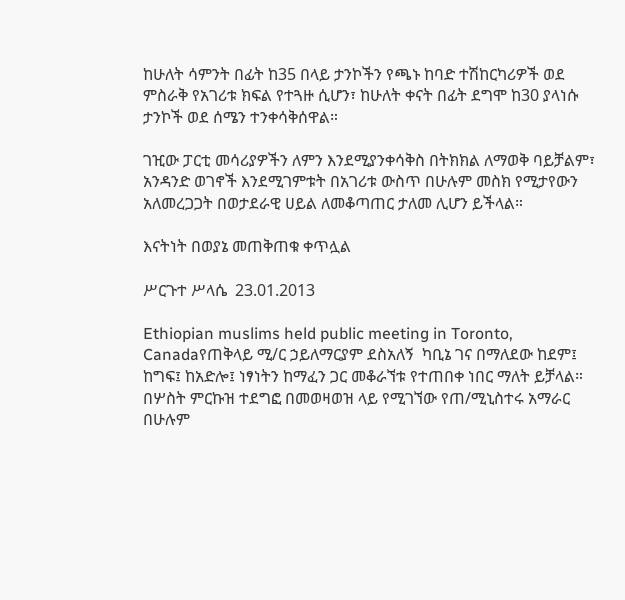ከሁለት ሳምንት በፊት ከ35 በላይ ታንኮችን የጫኑ ከባድ ተሽከርካሪዎች ወደ ምስራቅ የአገሪቱ ክፍል የተጓዙ ሲሆን፣ ከሁለት ቀናት በፊት ደግሞ ከ30 ያላነሱ ታንኮች ወደ ሰሜን ተንቀሳቅሰዋል።

ገዢው ፓርቲ መሳሪያዎችን ለምን እንደሚያንቀሳቅስ በትክክል ለማወቅ ባይቻልም፣ አንዳንድ ወገኖች እንደሚገምቱት በአገሪቱ ውስጥ በሁሉም መስክ የሚታየውን አለመረጋጋት በወታደራዊ ሀይል ለመቆጣጠር ታለመ ሊሆን ይችላል።

እናትነት በወያኔ መጠቅጠቁ ቀጥሏል

ሥርጉተ ሥላሴ  23.01.2013

Ethiopian muslims held public meeting in Toronto, Canadaየጠቅላይ ሚ/ር ኃይለማርያም ደስአለኝ  ካቢኔ ገና በማለደው ከደም፤ ከግፍ፤ ከአድሎ፤ ነፃነትን ከማፈን ጋር መቆራኘቱ የተጠበቀ ነበር ማለት ይቻላል። በሦስት ምርኩዝ ተደግፎ በመወዛወዝ ላይ የሚገኘው የጠ/ሚኒስተሩ አማራር በሁሉም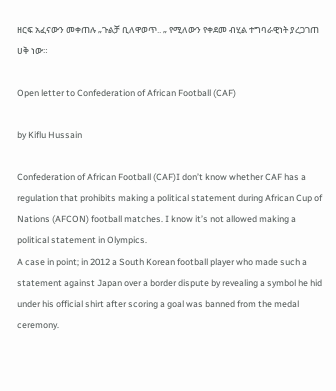ዘርፍ አፈናውን መቀጠሉ „ጉልቻ ቢለዋወጥ.. „ የሚለውን የቀደመ ብሂል ተግባራዊነት ያረጋገጠ ሀቅ ነው።

Open letter to Confederation of African Football (CAF)

by Kiflu Hussain

Confederation of African Football (CAF)I don’t know whether CAF has a regulation that prohibits making a political statement during African Cup of Nations (AFCON) football matches. I know it’s not allowed making a political statement in Olympics.
A case in point; in 2012 a South Korean football player who made such a statement against Japan over a border dispute by revealing a symbol he hid under his official shirt after scoring a goal was banned from the medal ceremony.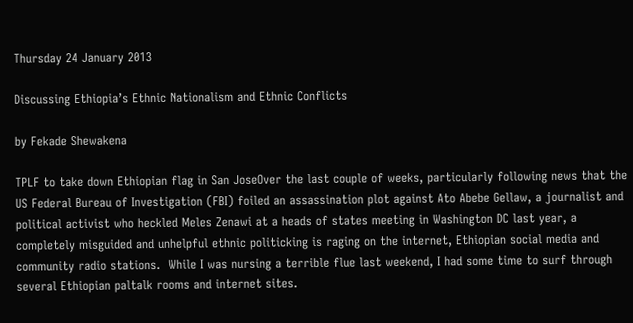Thursday 24 January 2013

Discussing Ethiopia’s Ethnic Nationalism and Ethnic Conflicts

by Fekade Shewakena

TPLF to take down Ethiopian flag in San JoseOver the last couple of weeks, particularly following news that the US Federal Bureau of Investigation (FBI) foiled an assassination plot against Ato Abebe Gellaw, a journalist and political activist who heckled Meles Zenawi at a heads of states meeting in Washington DC last year, a completely misguided and unhelpful ethnic politicking is raging on the internet, Ethiopian social media and community radio stations.  While I was nursing a terrible flue last weekend, I had some time to surf through several Ethiopian paltalk rooms and internet sites.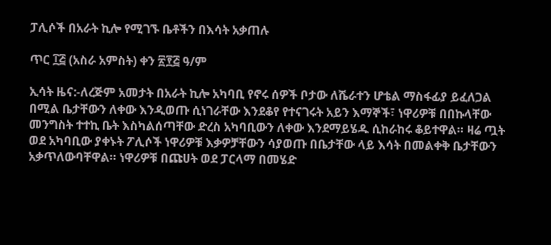ፓሊሶች በአራት ኪሎ የሚገኙ ቤቶችን በእሳት አቃጠሉ

ጥር ፲፭ (አስራ አምስት) ቀን ፳፻፭ ዓ/ም

ኢሳት ዜና:-ለረጅም አመታት በአራት ኪሎ አካባቢ የኖሩ ሰዎች ቦታው ለሼራተን ሆቴል ማስፋፊያ ይፈለጋል በሚል ቤታቸውን ለቀው እንዲወጡ ሲነገራቸው እንደቆየ የተናገሩት አይን እማኞች፣ ነዋሪዎቹ በበኩላቸው መንግስት ተተኪ ቤት እስካልሰጣቸው ድረስ አካባቢውን ለቀው እንደማይሄዱ ሲከራከሩ ቆይተዋል። ዛሬ ጧት ወደ አካባቢው ያቀኑት ፖሊሶች ነዋሪዎቹ እቃዎቻቸውን ሳያወጡ በቤታቸው ላይ እሳት በመልቀቅ ቤታቸውን አቃጥለውባቸዋል። ነዋሪዎቹ በጩሀት ወደ ፓርላማ በመሄድ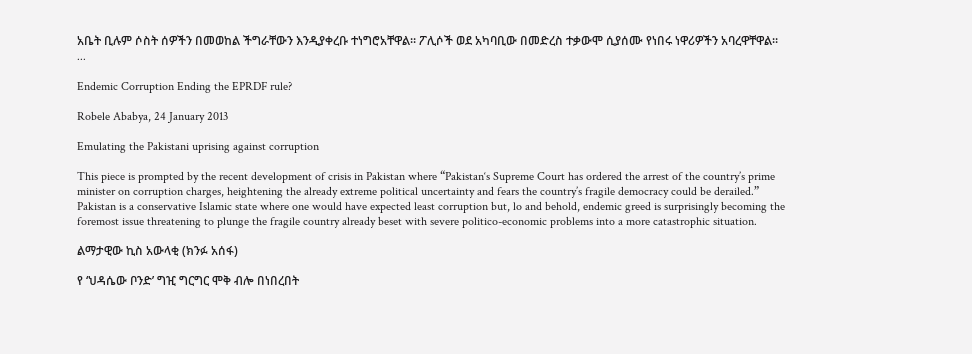አቤት ቢሉም ሶስት ሰዎችን በመወከል ችግራቸውን እንዲያቀረቡ ተነግሮአቸዋል። ፖሊሶች ወደ አካባቢው በመድረስ ተቃውሞ ሲያሰሙ የነበሩ ነዋሪዎችን አባረዋቸዋል።
...

Endemic Corruption Ending the EPRDF rule?

Robele Ababya, 24 January 2013

Emulating the Pakistani uprising against corruption

This piece is prompted by the recent development of crisis in Pakistan where “Pakistan‘s Supreme Court has ordered the arrest of the country’s prime minister on corruption charges, heightening the already extreme political uncertainty and fears the country’s fragile democracy could be derailed.”
Pakistan is a conservative Islamic state where one would have expected least corruption but, lo and behold, endemic greed is surprisingly becoming the foremost issue threatening to plunge the fragile country already beset with severe politico-economic problems into a more catastrophic situation.

ልማታዊው ኪስ አውላቂ (ክንፉ አሰፋ)

የ ‘ህዳሴው ቦንድ’ ግዢ ግርግር ሞቅ ብሎ በነበረበት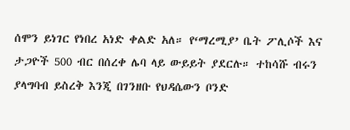ሰሞን ይነገር የነበረ አነድ ቀልድ አለ። የ‘ማረሚያ’ ቤት ፖሊሶች እና ታጋዮች 500 ብር በሰረቀ ሌባ ላይ ውይይት ያደርሉ። ተከሳሹ ብሩን ያላግባብ ይስረቅ እንጂ በገንዘቡ የህዳሴውን ቦንድ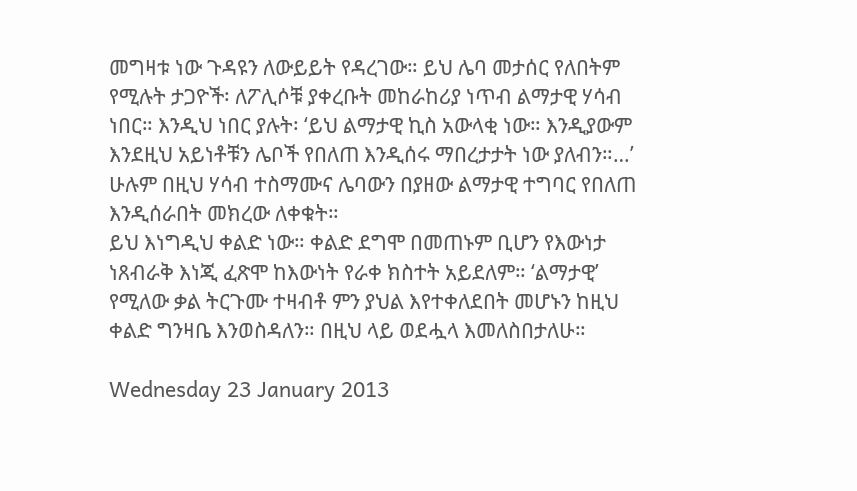መግዛቱ ነው ጉዳዩን ለውይይት የዳረገው። ይህ ሌባ መታሰር የለበትም የሚሉት ታጋዮች፡ ለፖሊሶቹ ያቀረቡት መከራከሪያ ነጥብ ልማታዊ ሃሳብ ነበር። እንዲህ ነበር ያሉት፡ ‘ይህ ልማታዊ ኪስ አውላቂ ነው። እንዲያውም እንደዚህ አይነቶቹን ሌቦች የበለጠ እንዲሰሩ ማበረታታት ነው ያለብን።…’ ሁሉም በዚህ ሃሳብ ተስማሙና ሌባውን በያዘው ልማታዊ ተግባር የበለጠ እንዲሰራበት መክረው ለቀቁት።
ይህ እነግዲህ ቀልድ ነው። ቀልድ ደግሞ በመጠኑም ቢሆን የእውነታ ነጸብራቅ እነጂ ፈጽሞ ከእውነት የራቀ ክስተት አይደለም። ‘ልማታዊ’ የሚለው ቃል ትርጉሙ ተዛብቶ ምን ያህል እየተቀለደበት መሆኑን ከዚህ ቀልድ ግንዛቤ እንወስዳለን። በዚህ ላይ ወደሗላ እመለስበታለሁ።

Wednesday 23 January 2013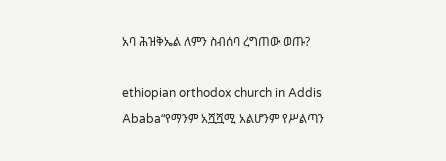አባ ሕዝቅኤል ለምን ስብሰባ ረግጠው ወጡ?

ethiopian orthodox church in Addis Ababa“የማንም አሿሿሚ አልሆንም የሥልጣን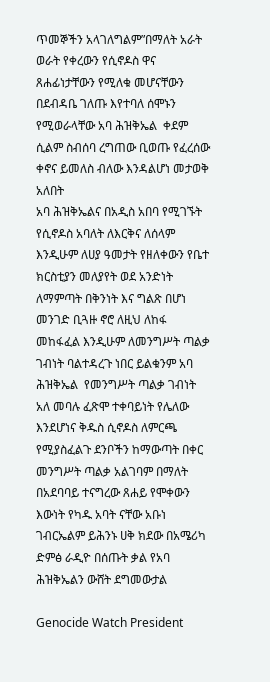ጥመኞችን አላገለግልም”በማለት አራት ወራት የቀረውን የሲኖዶስ ዋና ጸሐፊነታቸውን የሚለቁ መሆናቸውን በደብዳቤ ገለጡ እየተባለ ሰሞኑን የሚወራላቸው አባ ሕዝቅኤል  ቀደም ሲልም ስብሰባ ረግጠው ቢወጡ የፈረሰው ቀኖና ይመለስ ብለው እንዳልሆነ መታወቅ አለበት
አባ ሕዝቅኤልና በአዲስ አበባ የሚገኙት የሲኖዶስ አባለት ለእርቅና ለሰላም እንዲሁም ለሀያ ዓመታት የዘለቀውን የቤተ ክርስቲያን መለያየት ወደ አንድነት ለማምጣት በቅንነት እና ግልጽ በሆነ መንገድ ቢጓዙ ኖሮ ለዚህ ለከፋ መከፋፈል እንዲሁም ለመንግሥት ጣልቃ ገብነት ባልተዳረጉ ነበር ይልቁንም አባ ሕዝቅኤል  የመንግሥት ጣልቃ ገብነት አለ መባሉ ፈጽሞ ተቀባይነት የሌለው እንደሆነና ቅዱስ ሲኖዶስ ለምርጫ የሚያስፈልጉ ደንቦችን ከማውጣት በቀር መንግሥት ጣልቃ አልገባም በማለት በአደባባይ ተናግረው ጸሐይ የሞቀውን እውነት የካዱ አባት ናቸው አቡነ ገብርኤልም ይሕንኑ ሀቅ ክደው በአሜሪካ ድምፅ ራዲዮ በሰጡት ቃል የአባ ሕዝቅኤልን ውሸት ደግመውታል

Genocide Watch President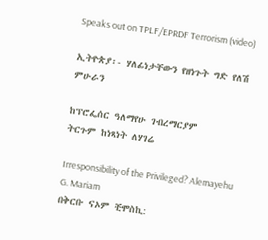Speaks out on TPLF/EPRDF Terrorism (video)

ኢትዮጵያ፡- ሃለፊነታቸውን የዘነጉት ግድ የለሽ ምሁራን

ከፕሮፌሰር ዓለማየሁ ገብረማርያም
ትርጉም ከነጻነት ለሃገሬ

Irresponsibility of the Privileged? Alemayehu G. Mariam
በቅርቡ ናኦም ቺሞስኪ: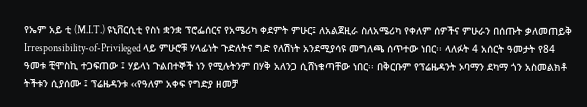የኤም አይ ቲ (M.I.T.) ዩኒቨርሲቲ የስነ ቋንቋ ፕሮፌሰርና የአሜሪካ ቀደምት ምሁር፤ ለአልጀዚራ ስለአሜሪካ የቀለም ሰዎችና ምሁራን በሰጡት ቃለመጠይቅ  Irresponsibility-of-Privileged ላይ ምሁሮቹ ሃላፊነት ጉድለትና ግድ የለሽነት አንደሚያሳዩ መግለጫ ሰጥተው ነበር፡፡ ላለፉት 4 አሰርት ዓመታት የ84 ዓመቱ ቺሞስኪ ተጋፍጠው ፤ ሃይላነ ጉልበተኞች ነን የሚሉትንም በሃቅ አለንጋ ሲሸነቁጣቸው ነበር፡፡ በቅርቡም የፕሬዜዳንት ኦባማን ደካማ ጎን አስመልክቶ ትችቱን ሲያሰሙ ፤ ፕሬዜዳንቱ ‹‹የዓለም አቀፍ የግድያ ዘመቻ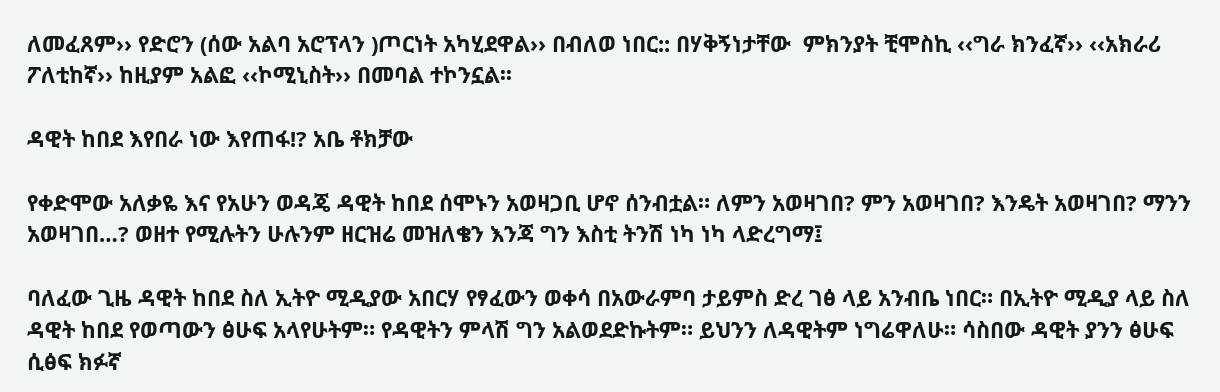ለመፈጸም›› የድሮን (ሰው አልባ አሮፕላን )ጦርነት አካሂደዋል›› በብለወ ነበር:: በሃቅኝነታቸው  ምክንያት ቺሞስኪ ‹‹ግራ ክንፈኛ›› ‹‹አክራሪ ፖለቲከኛ›› ከዚያም አልፎ ‹‹ኮሚኒስት›› በመባል ተኮንኗል፡፡

ዳዊት ከበደ እየበራ ነው እየጠፋ!? አቤ ቶክቻው

የቀድሞው አለቃዬ እና የአሁን ወዳጄ ዳዊት ከበደ ሰሞኑን አወዛጋቢ ሆኖ ሰንብቷል። ለምን አወዛገበ? ምን አወዛገበ? እንዴት አወዛገበ? ማንን አወዛገበ…? ወዘተ የሚሉትን ሁሉንም ዘርዝሬ መዝለቄን እንጃ ግን እስቲ ትንሽ ነካ ነካ ላድረግማ፤

ባለፈው ጊዜ ዳዊት ከበደ ስለ ኢትዮ ሚዲያው አበርሃ የፃፈውን ወቀሳ በአውራምባ ታይምስ ድረ ገፅ ላይ አንብቤ ነበር። በኢትዮ ሚዲያ ላይ ስለ ዳዊት ከበደ የወጣውን ፅሁፍ አላየሁትም። የዳዊትን ምላሽ ግን አልወደድኩትም። ይህንን ለዳዊትም ነግሬዋለሁ። ሳስበው ዳዊት ያንን ፅሁፍ ሲፅፍ ክፉኛ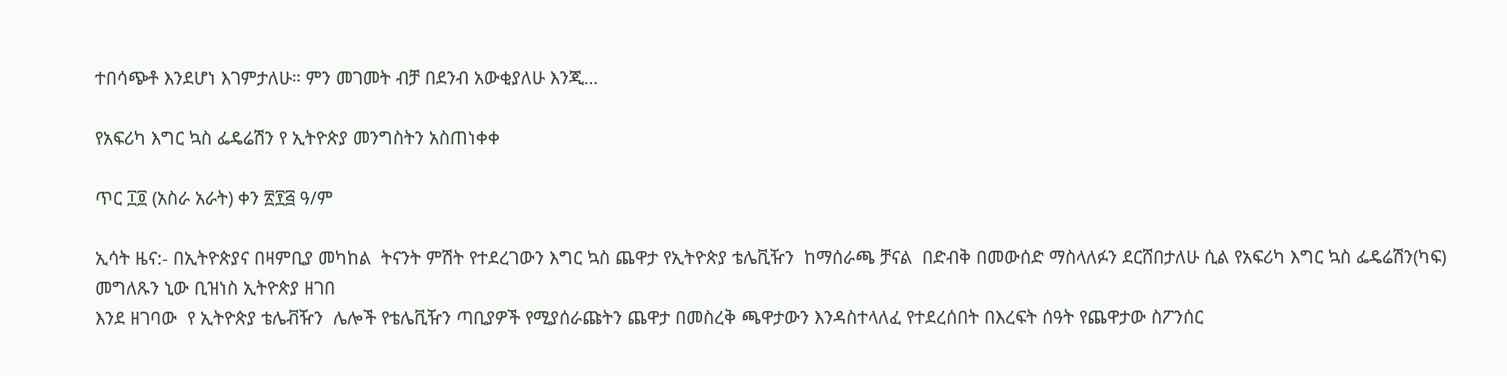ተበሳጭቶ እንደሆነ እገምታለሁ። ምን መገመት ብቻ በደንብ አውቂያለሁ እንጂ…

የአፍሪካ እግር ኳስ ፌዴሬሽን የ ኢትዮጵያ መንግስትን አስጠነቀቀ

ጥር ፲፬ (አስራ አራት) ቀን ፳፻፭ ዓ/ም

ኢሳት ዜና:- በኢትዮጵያና በዛምቢያ መካከል  ትናንት ምሽት የተደረገውን እግር ኳስ ጨዋታ የኢትዮጵያ ቴሌቪዥን  ከማሰራጫ ቻናል  በድብቅ በመውሰድ ማስላለፉን ደርሸበታለሁ ሲል የአፍሪካ እግር ኳስ ፌዴሬሽን(ካፍ)  መግለጹን ኒው ቢዝነስ ኢትዮጵያ ዘገበ
እንደ ዘገባው  የ ኢትዮጵያ ቴሌቭዥን  ሌሎች የቴሌቪዥን ጣቢያዎች የሚያሰራጩትን ጨዋታ በመስረቅ ጫዋታውን እንዳስተላለፈ የተደረሰበት በእረፍት ሰዓት የጨዋታው ስፖንሰር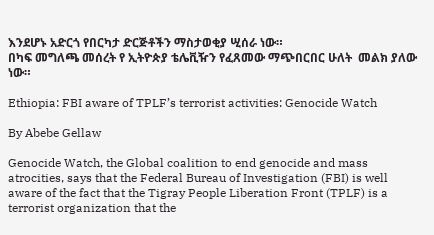እንደሆኑ አድርጎ የበርካታ ድርጅቶችን ማስታወቂያ ሢሰራ ነው።
በካፍ መግለጫ መሰረት የ ኢትዮጵያ ቴሌቪዥን የፈጸመው ማጭበርበር ሁለት  መልክ ያለው ነው።

Ethiopia: FBI aware of TPLF’s terrorist activities: Genocide Watch

By Abebe Gellaw

Genocide Watch, the Global coalition to end genocide and mass atrocities, says that the Federal Bureau of Investigation (FBI) is well aware of the fact that the Tigray People Liberation Front (TPLF) is a terrorist organization that the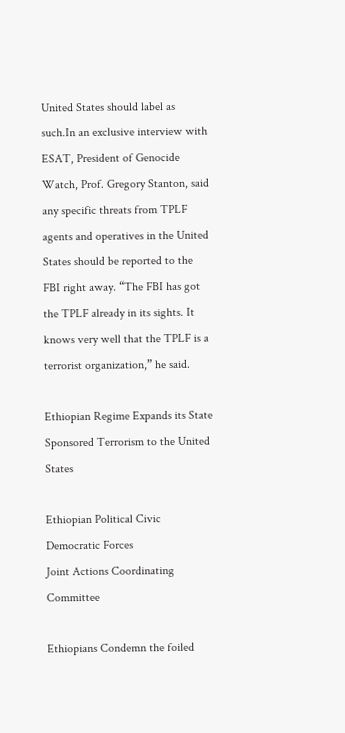United States should label as such.In an exclusive interview with ESAT, President of Genocide Watch, Prof. Gregory Stanton, said any specific threats from TPLF agents and operatives in the United States should be reported to the FBI right away. “The FBI has got the TPLF already in its sights. It knows very well that the TPLF is a terrorist organization,” he said.

Ethiopian Regime Expands its State Sponsored Terrorism to the United States

Ethiopian Political Civic Democratic Forces
Joint Actions Coordinating Committee

Ethiopians Condemn the foiled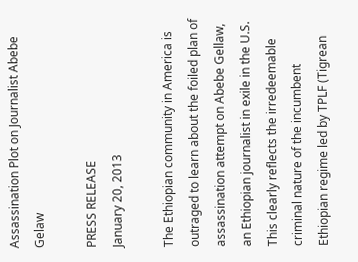Assassination Plot on Journalist Abebe Gelaw

PRESS RELEASE
January 20, 2013

The Ethiopian community in America is outraged to learn about the foiled plan of assassination attempt on Abebe Gellaw, an Ethiopian journalist in exile in the U.S. This clearly reflects the irredeemable criminal nature of the incumbent Ethiopian regime led by TPLF (Tigrean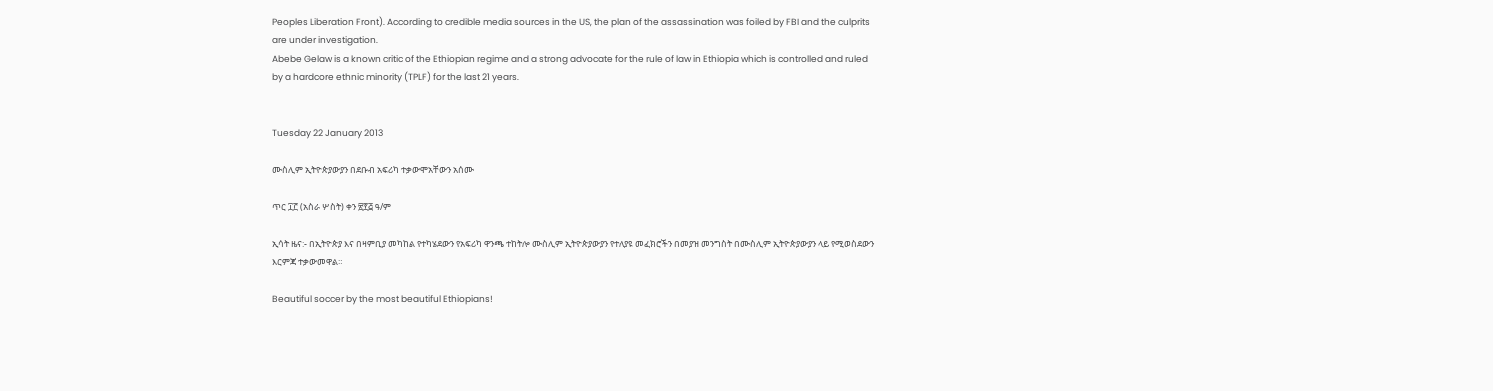Peoples Liberation Front). According to credible media sources in the US, the plan of the assassination was foiled by FBI and the culprits are under investigation.
Abebe Gelaw is a known critic of the Ethiopian regime and a strong advocate for the rule of law in Ethiopia which is controlled and ruled by a hardcore ethnic minority (TPLF) for the last 21 years.


Tuesday 22 January 2013

ሙስሊም ኢትዮጵያውያን በደቡብ አፍሪካ ተቃውሞአቸውን አሰሙ

ጥር ፲፫ (አስራ ሦስት) ቀን ፳፻፭ ዓ/ም

ኢሳት ዜና:- በኢትዮጵያ እና በዛምቢያ መካከል የተካሄደውን የአፍሪካ ዋንጫ ተከትሎ ሙስሊም ኢትዮጵያውያን የተለያዩ መፈክሮችን በመያዝ መንግስት በሙስሊም ኢትዮጵያውያን ላይ የሚወስደውን እርምጃ ተቃውመዋል።

Beautiful soccer by the most beautiful Ethiopians!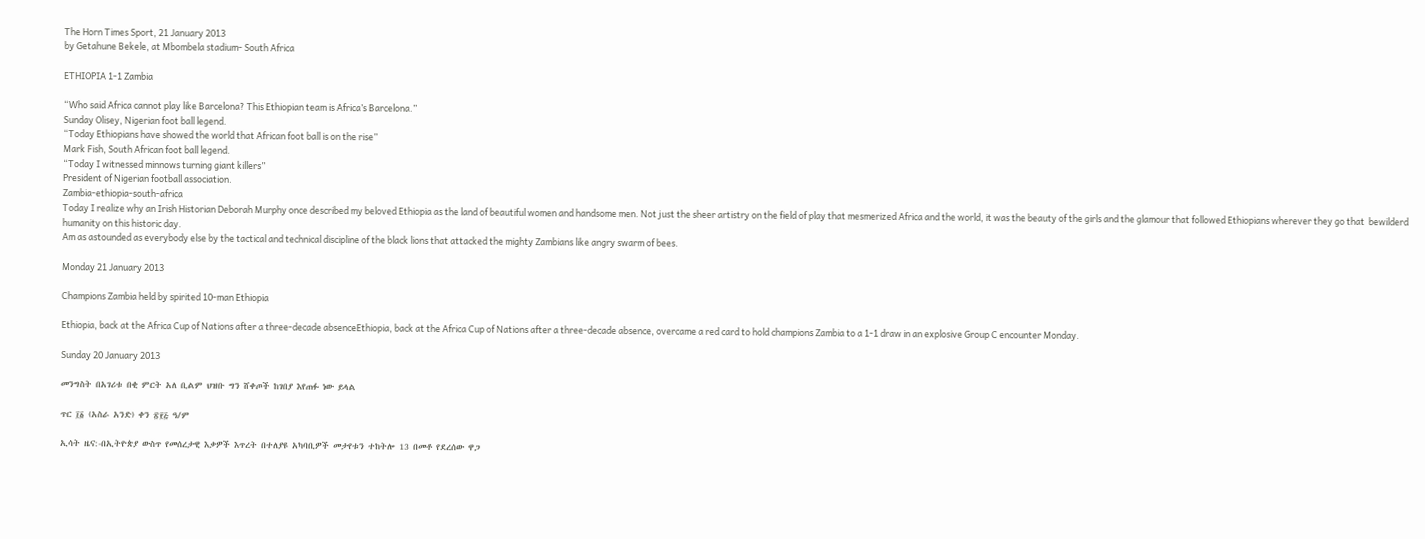The Horn Times Sport, 21 January 2013
by Getahune Bekele, at Mbombela stadium- South Africa

ETHIOPIA 1-1 Zambia

“Who said Africa cannot play like Barcelona? This Ethiopian team is Africa’s Barcelona.”
Sunday Olisey, Nigerian foot ball legend.
“Today Ethiopians have showed the world that African foot ball is on the rise”
Mark Fish, South African foot ball legend.
“Today I witnessed minnows turning giant killers”
President of Nigerian football association.
Zambia-ethiopia-south-africa
Today I realize why an Irish Historian Deborah Murphy once described my beloved Ethiopia as the land of beautiful women and handsome men. Not just the sheer artistry on the field of play that mesmerized Africa and the world, it was the beauty of the girls and the glamour that followed Ethiopians wherever they go that  bewilderd humanity on this historic day.
Am as astounded as everybody else by the tactical and technical discipline of the black lions that attacked the mighty Zambians like angry swarm of bees.

Monday 21 January 2013

Champions Zambia held by spirited 10-man Ethiopia

Ethiopia, back at the Africa Cup of Nations after a three-decade absenceEthiopia, back at the Africa Cup of Nations after a three-decade absence, overcame a red card to hold champions Zambia to a 1-1 draw in an explosive Group C encounter Monday.

Sunday 20 January 2013

መንግስት በአገሪቱ በቂ ምርት አለ ቢልም ህዝቡ ግን ሸቀጦች ከገበያ እየጠፉ ነው ይላል

ጥር ፲፩ (አስራ አንድ) ቀን ፳፻፭ ዓ/ም

ኢሳት ዜና:-በኢትዮጵያ ውስጥ የመሰረታዊ እቃዎች እጥረት በተለያዩ አካባቢዎች መታየቱን ተከትሎ 13 በመቶ የደረሰው ዋጋ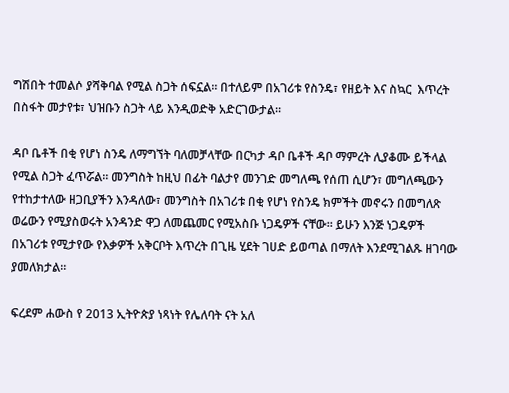ግሽበት ተመልሶ ያሻቅባል የሚል ስጋት ሰፍኗል። በተለይም በአገሪቱ የስንዴ፣ የዘይት እና ስኳር  እጥረት በስፋት መታየቱ፣ ህዝቡን ስጋት ላይ እንዲወድቅ አድርገውታል።

ዳቦ ቤቶች በቂ የሆነ ስንዴ ለማግኘት ባለመቻላቸው በርካታ ዳቦ ቤቶች ዳቦ ማምረት ሊያቆሙ ይችላል የሚል ስጋት ፈጥሯል። መንግስት ከዚህ በፊት ባልታየ መንገድ መግለጫ የሰጠ ሲሆን፣ መግለጫውን የተከታተለው ዘጋቢያችን እንዳለው፣ መንግስት በአገሪቱ በቂ የሆነ የስንዴ ክምችት መኖሩን በመግለጽ ወሬውን የሚያስወሩት አንዳንድ ዋጋ ለመጨመር የሚአስቡ ነጋዴዎች ናቸው። ይሁን እንጅ ነጋዴዎች በአገሪቱ የሚታየው የእቃዎች አቅርቦት እጥረት በጊዜ ሂደት ገሀድ ይወጣል በማለት እንደሚገልጹ ዘገባው ያመለክታል።

ፍረደም ሐውስ የ 2013 ኢትዮጵያ ነጻነት የሌለባት ናት አለ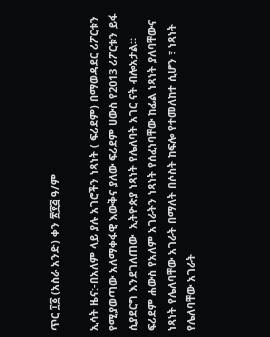ጥር ፲፩ (አስራ አንድ) ቀን ፳፻፭ ዓ/ም

ኢሳት ዜና:-በአለም ላይ ያሉ አገሮችን ነጻነት ( ፍሪደም) በማወዳደር ሪፖርቱን የሚያወጣው አለማቀፋዊ እውቅና ያለው ፍሪደም ሀውስ የ2013 ሪፖርቱን ይፋ ሲያደርግ እንደገለጠው  ኢትዮጵያ ነጻነት የሌለባት አገር ናት ብሎአታል።
ፍሪደም ሐውስ የአለም አገራትን ነጻነት የሰፈነባቸው ከፊል ነጻነት ያለባቸውና ነጻነት የሌለባቸው አገራት በማለት በሶስት ከፍሎ የተመለከተ ሲሆን ፣ ነጻነት የሌለባቸው አገራት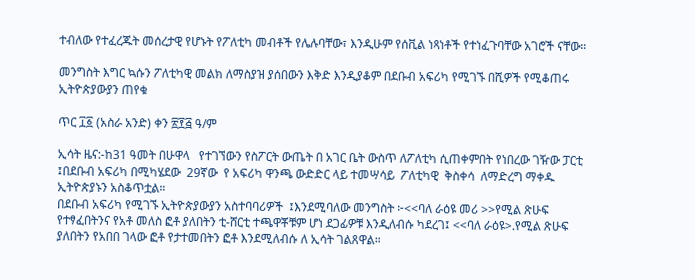ተብለው የተፈረጁት መሰረታዊ የሆኑት የፖለቲካ መብቶች የሌሉባቸው፣ እንዲሁም የሰቪል ነጻነቶች የተነፈጉባቸው አገሮች ናቸው።

መንግስት እግር ኳሱን ፖለቲካዊ መልክ ለማስያዝ ያሰበውን እቅድ እንዲያቆም በደቡብ አፍሪካ የሚገኙ በሺዎች የሚቆጠሩ ኢትዮጵያውያን ጠየቁ

ጥር ፲፩ (አስራ አንድ) ቀን ፳፻፭ ዓ/ም

ኢሳት ዜና:-ከ31 ዓመት በሁዋላ   የተገኘውን የስፖርት ውጤት በ አገር ቤት ውስጥ ለፖለቲካ ሲጠቀምበት የነበረው ገዥው ፓርቲ ፤በደቡብ አፍሪካ በሚካሄደው  29ኛው  የ አፍሪካ ዋንጫ ውድድር ላይ ተመሣሳይ  ፖለቲካዊ  ቅስቀሳ  ለማድረግ ማቀዱ ኢትዮጵያኑን አስቆጥቷል።
በደቡብ አፍሪካ የሚገኙ ኢትዮጵያውያን አስተባባሪዎች  ፤እንደሚባለው መንግስት ፦<<ባለ ራዕዩ መሪ >>የሚል ጽሁፍ የተፃፈበትንና የአቶ መለስ ፎቶ ያለበትን ቲ-ሸርቲ ተጫዋቾቹም ሆነ ደጋፊዎቹ እንዲለብሱ ካደረገ፤ <<ባለ ራዕዩ>.የሚል ጽሁፍ ያለበትን የአበበ ገላው ፎቶ የታተመበትን ፎቶ እንደሚለብሱ ለ ኢሳት ገልጸዋል።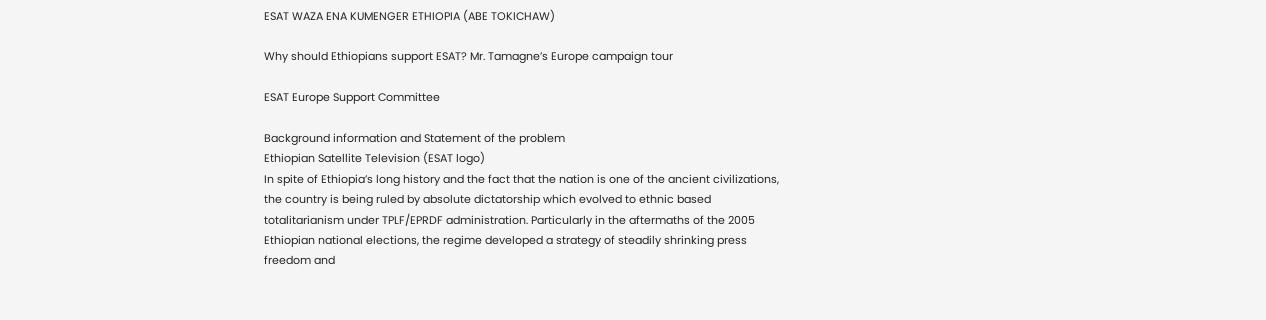ESAT WAZA ENA KUMENGER ETHIOPIA (ABE TOKICHAW)

Why should Ethiopians support ESAT? Mr. Tamagne’s Europe campaign tour

ESAT Europe Support Committee

Background information and Statement of the problem
Ethiopian Satellite Television (ESAT logo)
In spite of Ethiopia’s long history and the fact that the nation is one of the ancient civilizations, the country is being ruled by absolute dictatorship which evolved to ethnic based totalitarianism under TPLF/EPRDF administration. Particularly in the aftermaths of the 2005 Ethiopian national elections, the regime developed a strategy of steadily shrinking press freedom and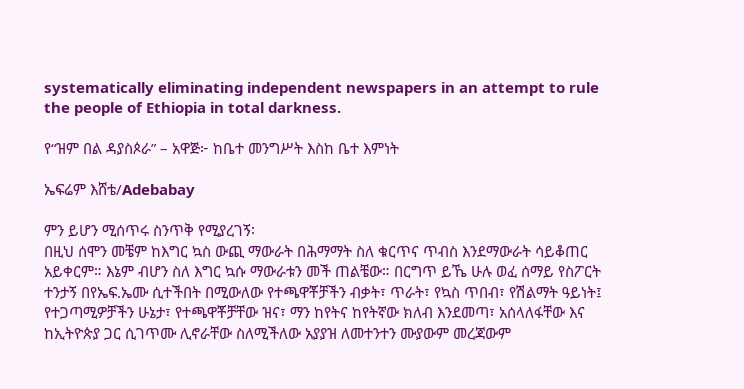systematically eliminating independent newspapers in an attempt to rule the people of Ethiopia in total darkness.

የ“ዝም በል ዳያስጶራ” – አዋጅ፦ ከቤተ መንግሥት እስከ ቤተ እምነት

ኤፍሬም እሸቴ/Adebabay

ምን ይሆን ሚሰጥሩ ስንጥቅ የሚያረገኝ፡
በዚህ ሰሞን መቼም ከእግር ኳስ ውጪ ማውራት በሕማማት ስለ ቁርጥና ጥብስ እንደማውራት ሳይቆጠር አይቀርም። እኔም ብሆን ስለ እግር ኳሱ ማውራቱን መች ጠልቼው። በርግጥ ይኼ ሁሉ ወፈ ሰማይ የስፖርት ተንታኝ በየኤፍ.ኤሙ ሲተችበት በሚውለው የተጫዋቾቻችን ብቃት፣ ጥራት፣ የኳስ ጥበብ፣ የሽልማት ዓይነት፤ የተጋጣሚዎቻችን ሁኔታ፣ የተጫዋቾቻቸው ዝና፣ ማን ከየትና ከየትኛው ክለብ እንደመጣ፣ አሰላለፋቸው እና ከኢትዮጵያ ጋር ሲገጥሙ ሊኖራቸው ስለሚችለው አያያዝ ለመተንተን ሙያውም መረጃውም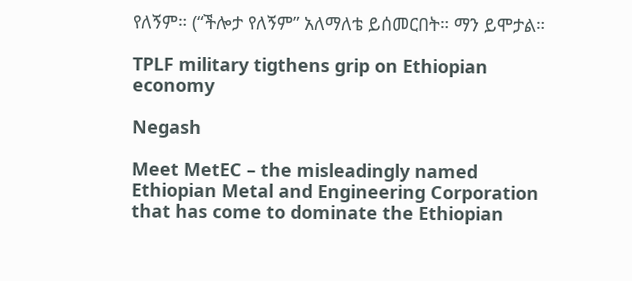የለኝም። (“ችሎታ የለኝም” አለማለቴ ይሰመርበት። ማን ይሞታል።

TPLF military tigthens grip on Ethiopian economy

Negash

Meet MetEC – the misleadingly named Ethiopian Metal and Engineering Corporation that has come to dominate the Ethiopian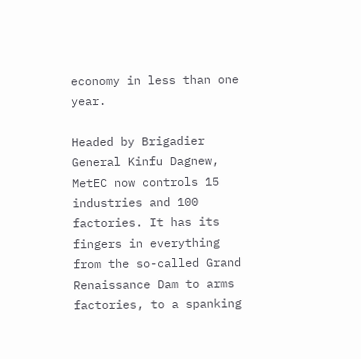economy in less than one year.

Headed by Brigadier General Kinfu Dagnew, MetEC now controls 15 industries and 100 factories. It has its fingers in everything from the so-called Grand Renaissance Dam to arms factories, to a spanking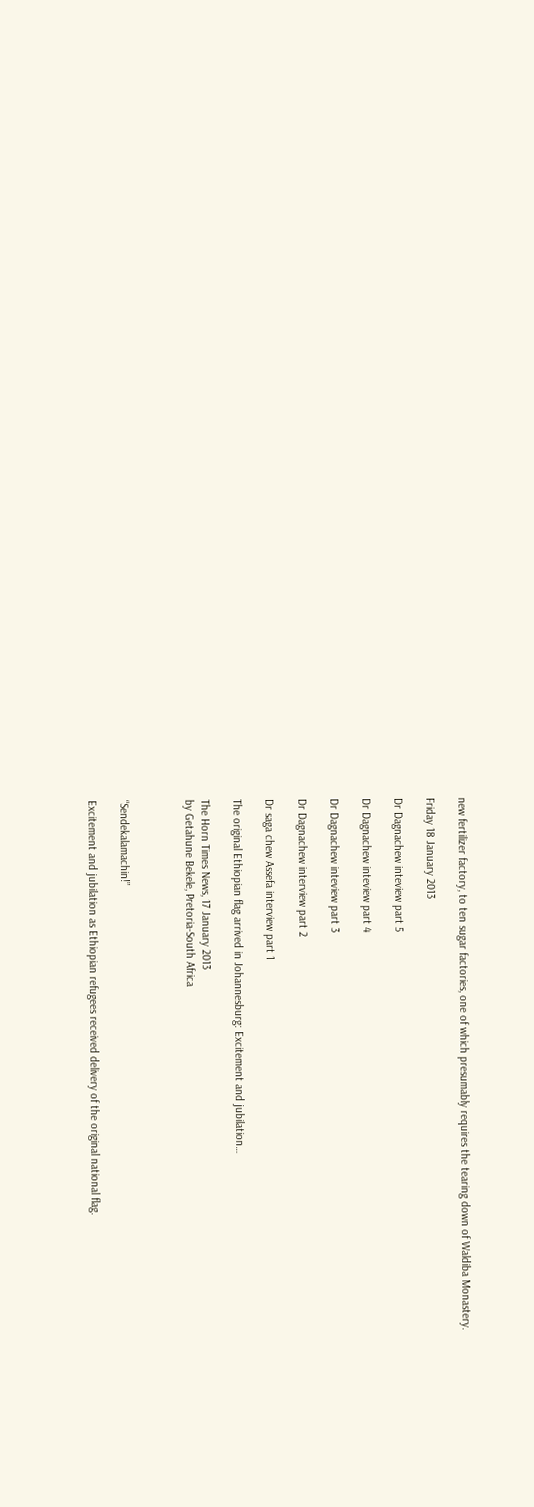new fertilizer factory, to ten sugar factories, one of which presumably requires the tearing down of Waldiba Monastery.

Friday 18 January 2013

Dr Dagnachew inteview part 5

Dr Dagnachew inteview part 4

Dr Dagnachew inteview part 3

Dr Dagnachew interview part 2

Dr saga chew Assefa interview part 1

The original Ethiopian flag arrived in Johannesburg: Excitement and jubilation…

The Horn Times News, 17 January 2013
by Getahune Bekele, Pretoria-South Africa



“Sendekalamachin!”

Excitement and jubilation as Ethiopian refugees received delivery of the original national flag.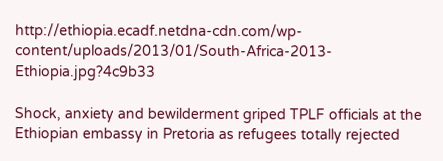http://ethiopia.ecadf.netdna-cdn.com/wp-content/uploads/2013/01/South-Africa-2013-Ethiopia.jpg?4c9b33

Shock, anxiety and bewilderment griped TPLF officials at the Ethiopian embassy in Pretoria as refugees totally rejected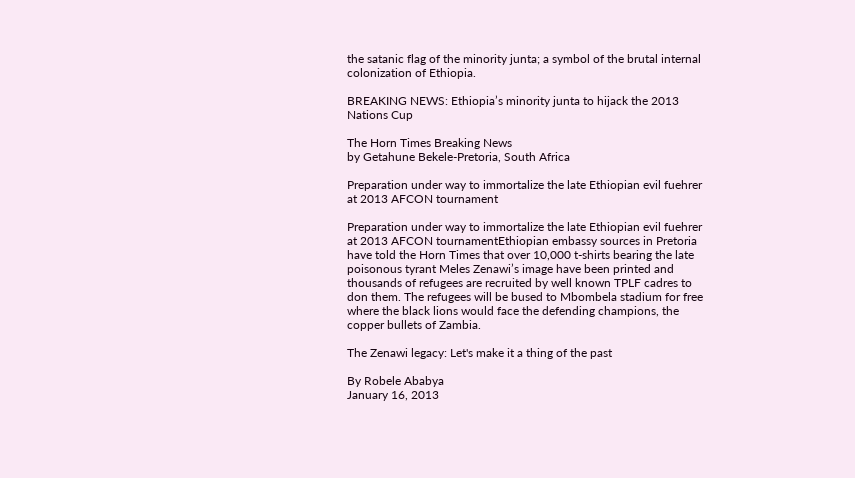the satanic flag of the minority junta; a symbol of the brutal internal colonization of Ethiopia.

BREAKING NEWS: Ethiopia’s minority junta to hijack the 2013 Nations Cup

The Horn Times Breaking News
by Getahune Bekele-Pretoria, South Africa

Preparation under way to immortalize the late Ethiopian evil fuehrer at 2013 AFCON tournament

Preparation under way to immortalize the late Ethiopian evil fuehrer at 2013 AFCON tournamentEthiopian embassy sources in Pretoria have told the Horn Times that over 10,000 t-shirts bearing the late poisonous tyrant Meles Zenawi’s image have been printed and thousands of refugees are recruited by well known TPLF cadres to don them. The refugees will be bused to Mbombela stadium for free where the black lions would face the defending champions, the copper bullets of Zambia.

The Zenawi legacy: Let's make it a thing of the past

By Robele Ababya
January 16, 2013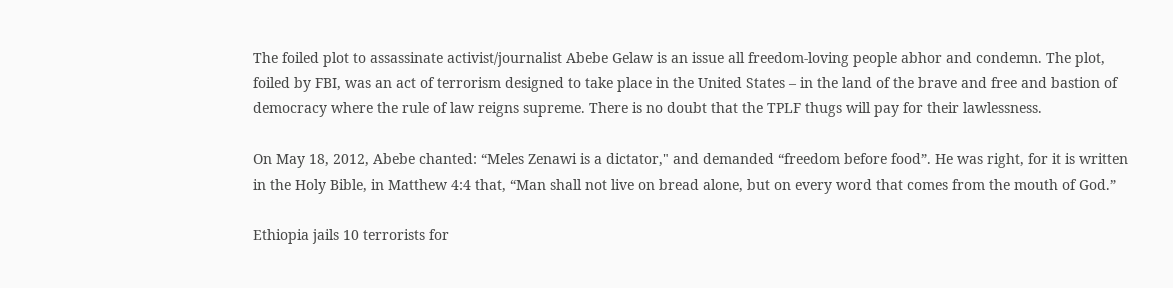The foiled plot to assassinate activist/journalist Abebe Gelaw is an issue all freedom-loving people abhor and condemn. The plot, foiled by FBI, was an act of terrorism designed to take place in the United States – in the land of the brave and free and bastion of democracy where the rule of law reigns supreme. There is no doubt that the TPLF thugs will pay for their lawlessness.

On May 18, 2012, Abebe chanted: “Meles Zenawi is a dictator," and demanded “freedom before food”. He was right, for it is written in the Holy Bible, in Matthew 4:4 that, “Man shall not live on bread alone, but on every word that comes from the mouth of God.”

Ethiopia jails 10 terrorists for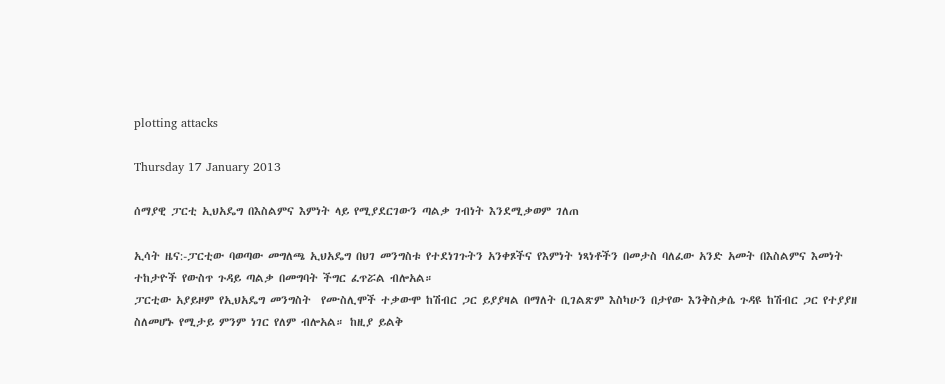plotting attacks

Thursday 17 January 2013

ሰማያዊ ፓርቲ ኢህአዴግ በእስልምና እምነት ላይ የሚያደርገውን ጣልቃ ገብነት እንደሚቃወም ገለጠ

ኢሳት ዜና:-ፓርቲው ባወጣው መግለጫ ኢህአዴግ በህገ መንግስቱ የተደነገጉትን አንቀጾችና የእምነት ነጻነቶችን በመታስ ባለፈው አንድ አመት በእስልምና እመነት ተከታዮች የውስጥ ጉዳይ ጣልቃ በመግባት ችግር ፈጥሯል ብሎአል።
ፓርቲው አያይዞም የኢህአዴግ መንግስት  የሙስሊሞች ተቃውሞ ከሽብር ጋር ይያያዛል በማለት ቢገልጽም እስካሁን በታየው እንቅስቃሴ ጉዳዩ ከሽብር ጋር የተያያዘ ስለመሆኑ የሚታይ ምንም ነገር የለም ብሎአል። ከዚያ ይልቅ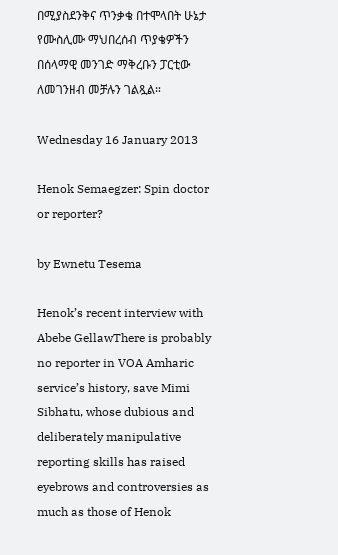በሚያስደንቅና ጥንቃቄ በተሞላበት ሁኔታ የሙስሊሙ ማህበረሰብ ጥያቄዎችን በሰላማዊ መንገድ ማቅረቡን ፓርቲው ለመገንዘብ መቻሉን ገልጿል።

Wednesday 16 January 2013

Henok Semaegzer: Spin doctor or reporter?

by Ewnetu Tesema

Henok’s recent interview with Abebe GellawThere is probably no reporter in VOA Amharic service’s history, save Mimi Sibhatu, whose dubious and deliberately manipulative reporting skills has raised eyebrows and controversies as much as those of Henok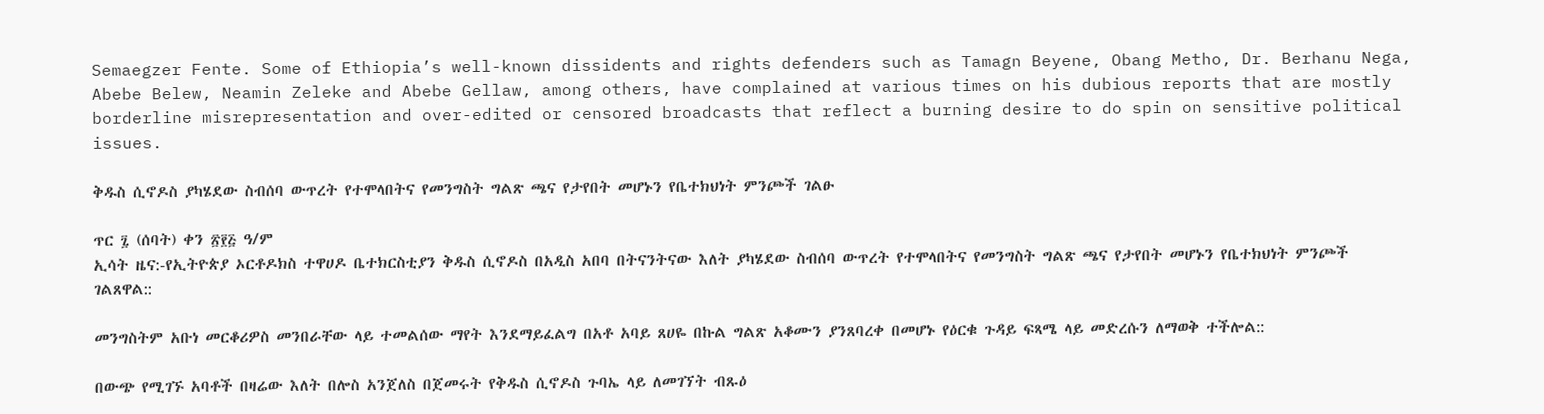Semaegzer Fente. Some of Ethiopia’s well-known dissidents and rights defenders such as Tamagn Beyene, Obang Metho, Dr. Berhanu Nega, Abebe Belew, Neamin Zeleke and Abebe Gellaw, among others, have complained at various times on his dubious reports that are mostly borderline misrepresentation and over-edited or censored broadcasts that reflect a burning desire to do spin on sensitive political issues.

ቅዱስ ሲኖዶስ ያካሄደው ስብሰባ ውጥረት የተሞላበትና የመንግስት ግልጽ ጫና የታየበት መሆኑን የቤተክህነት ምንጮች ገልፁ

ጥር ፯ (ሰባት) ቀን ፳፻፭ ዓ/ም
ኢሳት ዜና:-የኢትዮጵያ ኦርቶዶክስ ተዋሀዶ ቤተክርስቲያን ቅዱስ ሲኖዶስ በአዲስ አበባ በትናንትናው እለት ያካሄደው ስብሰባ ውጥረት የተሞላበትና የመንግስት ግልጽ ጫና የታየበት መሆኑን የቤተክህነት ምንጮች ገልጸዋል::

መንግስትም አቡነ መርቆሪዎስ መንበራቸው ላይ ተመልሰው ማየት እንደማይፈልግ በአቶ አባይ ጸሀዬ በኩል ግልጽ አቆሙን ያንጸባረቀ በመሆኑ የዕርቁ ጉዳይ ፍጻሜ ላይ መድረሱን ለማወቅ ተችሎል::

በውጭ የሚገኙ አባቶች በዛሬው እለት በሎስ አንጀለስ በጀመሩት የቅዱስ ሲኖዶስ ጉባኤ ላይ ለመገኘት ብጹዕ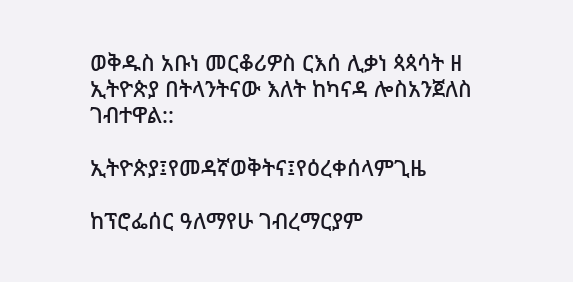ወቅዱስ አቡነ መርቆሪዎስ ርእሰ ሊቃነ ጳጳሳት ዘ ኢትዮጵያ በትላንትናው እለት ከካናዳ ሎስአንጀለስ ገብተዋል::

ኢትዮጵያ፤የመዳኛወቅትና፤የዕረቀሰላምጊዜ

ከፕሮፌሰር ዓለማየሁ ገብረማርያም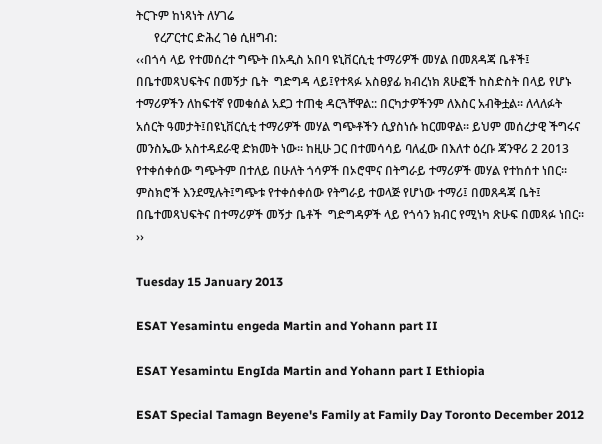ትርጉም ከነጻነት ለሃገሬ
      የረፖርተር ድሕረ ገፅ ሲዘግብ:
‹‹በጎሳ ላይ የተመሰረተ ግጭት በአዲስ አበባ ዩኒቨርሲቲ ተማሪዎች መሃል በመጸዳጃ ቤቶች፤ በቤተመጻህፍትና በመኝታ ቤት  ግድግዳ ላይ፤የተጻፉ አስፀያፊ ክብረነክ ጸሁፎች ከስድስት በላይ የሆኑ ተማሪዎችን ለከፍተኛ የመቁሰል አደጋ ተጠቂ ዳርጓቸዋል:: በርካታዎችንም ለእስር አብቅቷል፡፡ ለላለፉት አሰርት ዓመታት፤በዩኒቨርሲቲ ተማሪዎች መሃል ግጭቶችን ሲያስነሱ ከርመዋል፡፡ ይህም መሰረታዊ ችግሩና መንስኤው አስተዳደራዊ ድክመት ነው፡፡ ከዚሁ ጋር በተመሳሳይ ባለፈው በእለተ ዕረቡ ጃንዋሪ 2 2013 የተቀሰቀሰው ግጭትም በተለይ በሁለት ጎሳዎች በኦሮሞና በትግራይ ተማሪዎች መሃል የተከሰተ ነበር፡፡ ምስክሮች እንደሚሉት፤ግጭቱ የተቀሰቀሰው የትግራይ ተወላጅ የሆነው ተማሪ፤ በመጸዳጃ ቤት፤ በቤተመጻህፍትና በተማሪዎች መኝታ ቤቶች  ግድግዳዎች ላይ የጎሳን ክብር የሚነካ ጽሁፍ በመጻፉ ነበር፡፡››

Tuesday 15 January 2013

ESAT Yesamintu engeda Martin and Yohann part II

ESAT Yesamintu EngIda Martin and Yohann part I Ethiopia

ESAT Special Tamagn Beyene's Family at Family Day Toronto December 2012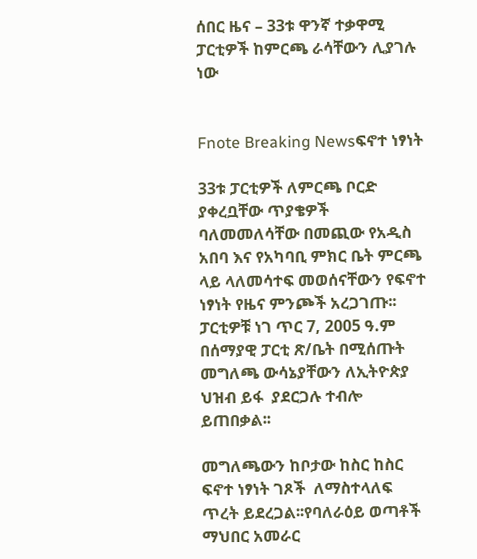ሰበር ዜና – 33ቱ ዋንኛ ተቃዋሚ ፓርቲዎች ከምርጫ ራሳቸውን ሊያገሉ ነው


Fnote Breaking Newsፍኖተ ነፃነት

33ቱ ፓርቲዎች ለምርጫ ቦርድ ያቀረቧቸው ጥያቄዎች ባለመመለሳቸው በመጪው የአዲስ አበባ እና የአካባቢ ምክር ቤት ምርጫ ላይ ላለመሳተፍ መወሰናቸውን የፍኖተ ነፃነት የዜና ምንጮች አረጋገጡ፡፡ ፓርቲዎቹ ነገ ጥር 7, 2005 ዓ.ም በሰማያዊ ፓርቲ ጽ/ቤት በሚሰጡት መግለጫ ውሳኔያቸውን ለኢትዮጵያ ህዝብ ይፋ  ያደርጋሉ ተብሎ ይጠበቃል፡፡

መግለጫውን ከቦታው ከስር ከስር ፍኖተ ነፃነት ገጾች  ለማስተላለፍ ጥረት ይደረጋል፡፡የባለራዕይ ወጣቶች ማህበር አመራር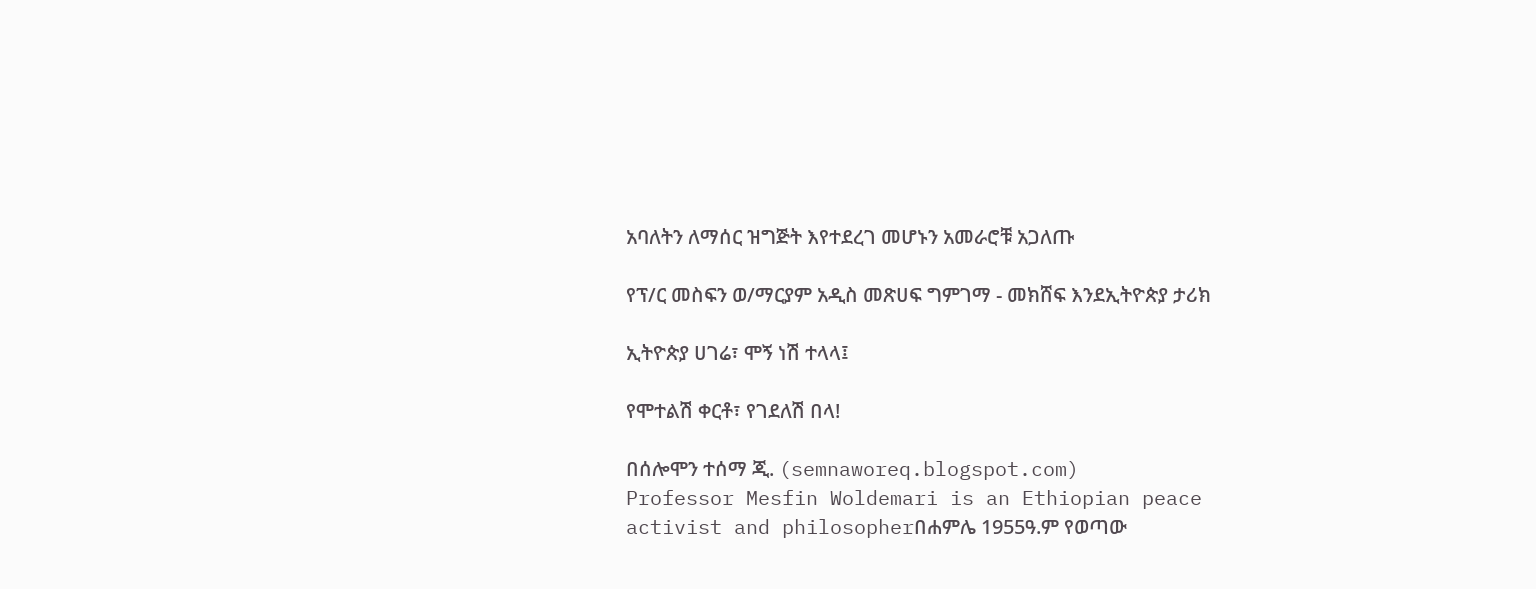አባለትን ለማሰር ዝግጅት እየተደረገ መሆኑን አመራሮቹ አጋለጡ

የፕ/ር መስፍን ወ/ማርያም አዲስ መጽሀፍ ግምገማ - መክሸፍ እንደኢትዮጵያ ታሪክ

ኢትዮጵያ ሀገሬ፣ ሞኝ ነሽ ተላላ፤

የሞተልሽ ቀርቶ፣ የገደለሽ በላ!

በሰሎሞን ተሰማ ጂ. (semnaworeq.blogspot.com)
Professor Mesfin Woldemari is an Ethiopian peace activist and philosopherበሐምሌ 1955ዓ.ም የወጣው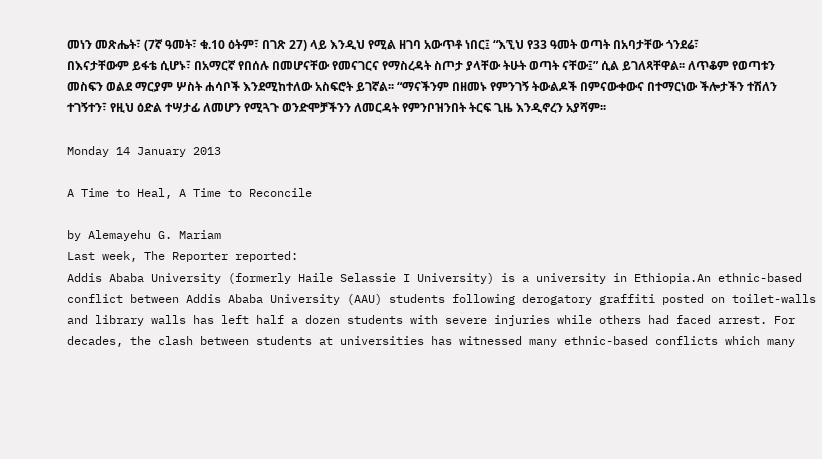መነን መጽሔት፣ (7ኛ ዓመት፣ ቁ.10 ዕትም፣ በገጽ 27) ላይ እንዲህ የሚል ዘገባ አውጥቶ ነበር፤ “እኚህ የ33 ዓመት ወጣት በአባታቸው ጎንደሬ፣ በእናታቸውም ይፋቴ ሲሆኑ፣ በአማርኛ የበሰሉ በመሆናቸው የመናገርና የማስረዳት ስጦታ ያላቸው ትሁት ወጣት ናቸው፤” ሲል ይገለጻቸዋል፡፡ ለጥቆም የወጣቱን መስፍን ወልደ ማርያም ሦስት ሐሳቦች እንደሚከተለው አስፍሮት ይገኛል፡፡ “ማናችንም በዘመኑ የምንገኝ ትውልዶች በምናውቀውና በተማርነው ችሎታችን ተሽለን ተገኝተን፣ የዚህ ዕድል ተሣታፊ ለመሆን የሚጓጉ ወንድሞቻችንን ለመርዳት የምንቦዝንበት ትርፍ ጊዜ እንዲኖረን አያሻም፡፡

Monday 14 January 2013

A Time to Heal, A Time to Reconcile

by Alemayehu G. Mariam
Last week, The Reporter reported:
Addis Ababa University (formerly Haile Selassie I University) is a university in Ethiopia.An ethnic-based conflict between Addis Ababa University (AAU) students following derogatory graffiti posted on toilet-walls and library walls has left half a dozen students with severe injuries while others had faced arrest. For decades, the clash between students at universities has witnessed many ethnic-based conflicts which many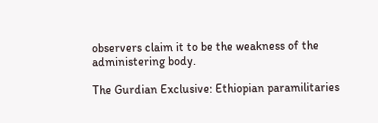observers claim it to be the weakness of the administering body.

The Gurdian Exclusive: Ethiopian paramilitaries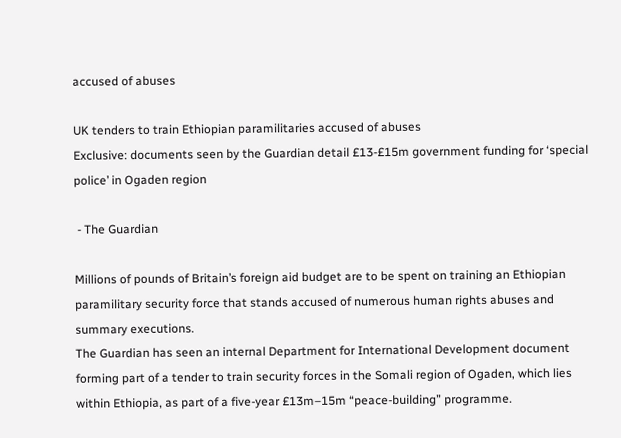accused of abuses

UK tenders to train Ethiopian paramilitaries accused of abuses
Exclusive: documents seen by the Guardian detail £13-£15m government funding for ‘special police’ in Ogaden region

 - The Guardian

Millions of pounds of Britain’s foreign aid budget are to be spent on training an Ethiopian paramilitary security force that stands accused of numerous human rights abuses and summary executions.
The Guardian has seen an internal Department for International Development document forming part of a tender to train security forces in the Somali region of Ogaden, which lies within Ethiopia, as part of a five-year £13m–15m “peace-building” programme.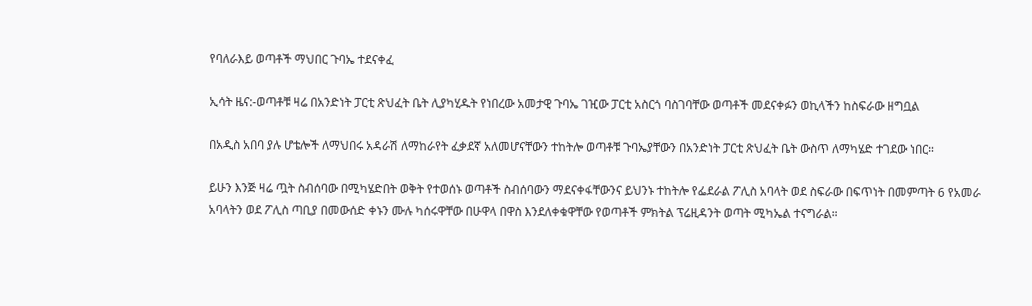የባለራእይ ወጣቶች ማህበር ጉባኤ ተደናቀፈ

ኢሳት ዜና:-ወጣቶቹ ዛሬ በአንድነት ፓርቲ ጽህፈት ቤት ሊያካሂዱት የነበረው አመታዊ ጉባኤ ገዢው ፓርቲ አስርጎ ባስገባቸው ወጣቶች መደናቀፉን ወኪላችን ከስፍራው ዘግቧል

በአዲስ አበባ ያሉ ሆቴሎች ለማህበሩ አዳራሽ ለማከራየት ፈቃደኛ አለመሆናቸውን ተከትሎ ወጣቶቹ ጉባኤያቸውን በአንድነት ፓርቲ ጽህፈት ቤት ውስጥ ለማካሄድ ተገደው ነበር።

ይሁን እንጅ ዛሬ ጧት ስብሰባው በሚካሄድበት ወቅት የተወሰኑ ወጣቶች ስብሰባውን ማደናቀፋቸውንና ይህንኑ ተከትሎ የፌደራል ፖሊስ አባላት ወደ ስፍራው በፍጥነት በመምጣት 6 የአመራ አባላትን ወደ ፖሊስ ጣቢያ በመውሰድ ቀኑን ሙሉ ካሰሩዋቸው በሁዋላ በዋስ እንደለቀቁዋቸው የወጣቶች ምክትል ፕሬዚዳንት ወጣት ሚካኤል ተናግራል።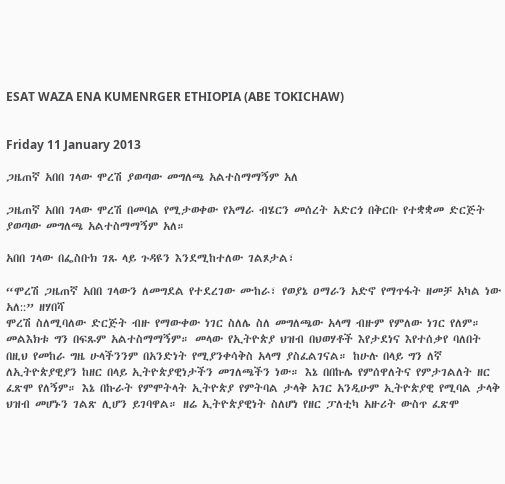ESAT WAZA ENA KUMENRGER ETHIOPIA (ABE TOKICHAW)


Friday 11 January 2013

ጋዜጠኛ አበበ ገላው ሞረሽ ያወጣው መግለጫ አልተስማማኝም አለ

ጋዜጠኛ አበበ ገላው ሞረሽ በመባል የሚታወቀው የአማራ ብሄርን መሰረት አድርጎ በቅርቡ የተቋቋመ ድርጅት ያወጣው መግለጫ አልተስማማኝም አለ።

አበበ ገላው በፌስቡክ ገጹ ላይ ጉዳዩን እንደሚከተለው ገልጾታል፣

“ሞረሽ ጋዜጠኛ አበበ ገላውን ለመግደል የተደረገው ሙከራ፣ የወያኔ ዐማራን አድኖ የማጥፋት ዘመቻ አካል ነው አለ::” ዘሃበሻ
ሞረሽ ስለሚባለው ድርጅት ብዙ የማውቀው ነገር ስለሌ ስለ መግለጫው አላማ ብዙም የምለው ነገር የለም። መልእክቱ ግን በፍጹም አልተስማማኝም። መላው የኢትዮጵያ ህዝብ በህወሃቶች እየታደነና እየተሰቃየ ባለበት በዚህ የመከራ ግዜ ሁላችንንም በአንድነት የሚያንቀሳቅስ አላማ ያስፈልገናል። ከሁሉ በላይ ግን ለኛ ለኢትዮጵያዊያን ከዘር በላይ ኢትዮጵያዊነታችን መገለጫችን ነው። እኔ በበኩሌ የምሰዋለትና የምታገልለት ዘር ፈጽሞ የለኝም። እኔ በኩራት የምሞትላት ኢትዮጵያ የምትባል ታላቅ አገር አንዲሁም ኢትዮጵያዊ የሚባል ታላቅ ህዝብ መሆኑን ገልጽ ሊሆን ይገባዋል። ዘሬ ኢትዮጵያዊነት ስለሆነ የዘር ፓለቲካ አዙሪት ውስጥ ፈጽሞ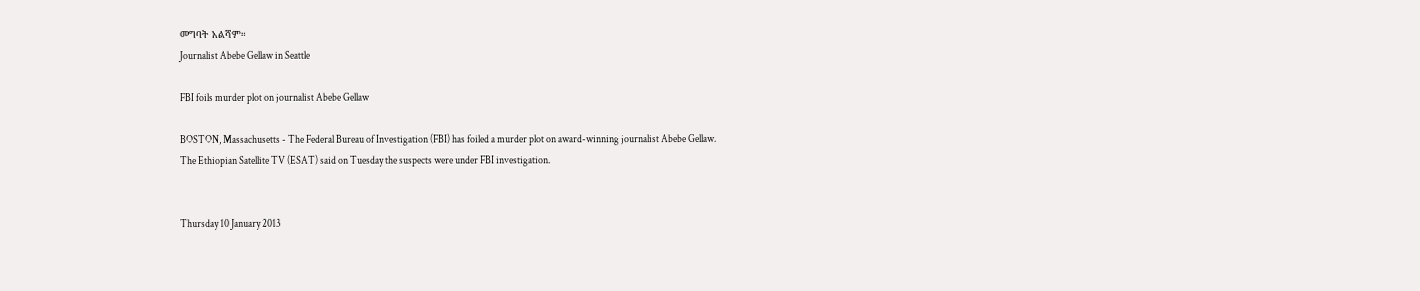መግባት አልሻም።
Journalist Abebe Gellaw in Seattle

FBI foils murder plot on journalist Abebe Gellaw

BOSTON, Massachusetts - The Federal Bureau of Investigation (FBI) has foiled a murder plot on award-winning journalist Abebe Gellaw.
The Ethiopian Satellite TV (ESAT) said on Tuesday the suspects were under FBI investigation.


Thursday 10 January 2013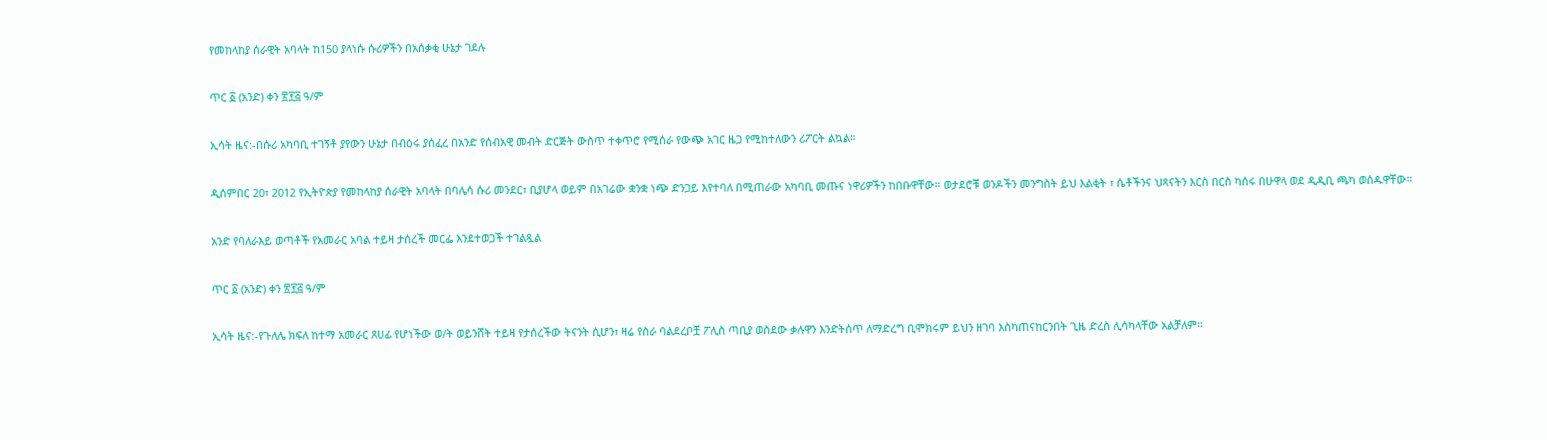የመከላከያ ሰራዊት አባላት ከ150 ያላነሱ ሱሪዎችን በአሰቃቂ ሁኔታ ገደሉ

ጥር ፩ (አንድ) ቀን ፳፻፭ ዓ/ም

ኢሳት ዜና:-በሱሪ አካባቢ ተገኝቶ ያየውን ሁኔታ በብዕሩ ያሰፈረ በአንድ የሰብአዊ መብት ድርጅት ውስጥ ተቀጥሮ የሚሰራ የውጭ አገር ዜጋ የሚከተለውን ሪፖርት ልኳል።

ዲሰምበር 20፣ 2012 የኢትዮጵያ የመከላከያ ሰራዊት አባላት በባሌሳ ሱሪ መንደር፣ ቢያሆላ ወይም በአገሬው ቋንቋ ነጭ ድንጋይ እየተባለ በሚጠራው አካባቢ መጡና ነዋሪዎችን ከበቡዋቸው። ወታደሮቹ ወንዶችን መንግስት ይህ እልቂት ፣ ሴቶችንና ህጻናትን እርስ በርስ ካሰሩ በሁዋላ ወደ ዲዲቢ ጫካ ወሰዱዋቸው።

አንድ የባለራእይ ወጣቶች የአመራር አባል ተይዛ ታሰረች መርፌ እንደተወጋች ተገልጿል

ጥር ፩ (አንድ) ቀን ፳፻፭ ዓ/ም

ኢሳት ዜና:-የጉለሌ ክፍለ ከተማ አመራር ጸሀፊ የሆነችው ወ/ት ወይንሸት ተይዛ የታሰረችው ትናንት ሲሆን፣ ዛሬ የስራ ባልደረቦቿ ፖሊስ ጣቢያ ወስደው ቃሉዋን እንድትሰጥ ለማድረግ ቢሞክሩም ይህን ዘገባ እስካጠናከርንበት ጊዜ ድረስ ሊሳካላቸው አልቻለም።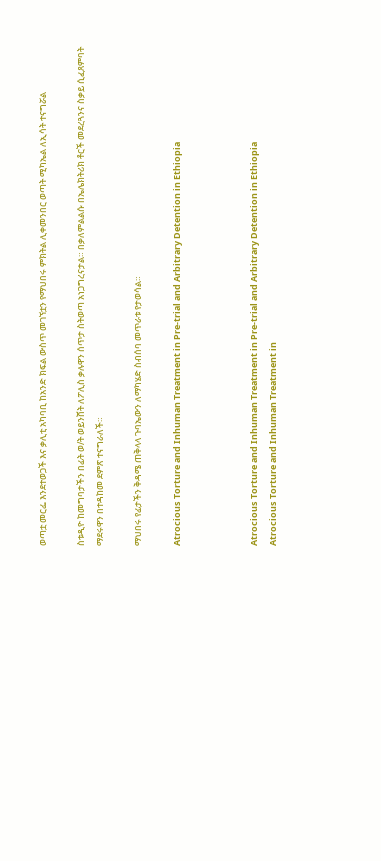ወጣቷ መርፌ እንደተወጋች እና ቃሊቲ አካባቢ ከአንድ ክፍል ውስጥ መገኘቷን የማህበሩ ምክትል ሊቀመንበር ወጣት ሚካኤል ለኢሳት ተናግሯል

ስቱዲዮ ከመግባታችን በፊት ወ/ት ወይንሸት ለፖሊስ ቃሉዋን ሰጥታ ስትወጣ አነጋግረናታል። በቃለምልልሱ በኤሌክትሪክ ቶርች መደረጓንና ስቃይ ሲፈጸምባት ማደሩዋን በተዳከመ ደምጽ ተናግራለች።

ማህበሩ የፊታችን ቅዳሜ ጠቅላላ ጉባኤውን ለማካሄድ ስብሰባ መጥራቱ የታወሳል።

Atrocious Torture and Inhuman Treatment in Pre-trial and Arbitrary Detention in Ethiopia



Atrocious Torture and Inhuman Treatment in Pre-trial and Arbitrary Detention in Ethiopia
Atrocious Torture and Inhuman Treatment in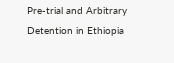Pre-trial and Arbitrary Detention in Ethiopia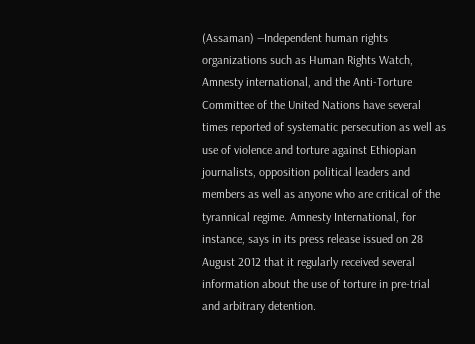(Assaman) —Independent human rights organizations such as Human Rights Watch, Amnesty international, and the Anti-Torture Committee of the United Nations have several times reported of systematic persecution as well as use of violence and torture against Ethiopian journalists, opposition political leaders and members as well as anyone who are critical of the tyrannical regime. Amnesty International, for instance, says in its press release issued on 28 August 2012 that it regularly received several information about the use of torture in pre-trial and arbitrary detention.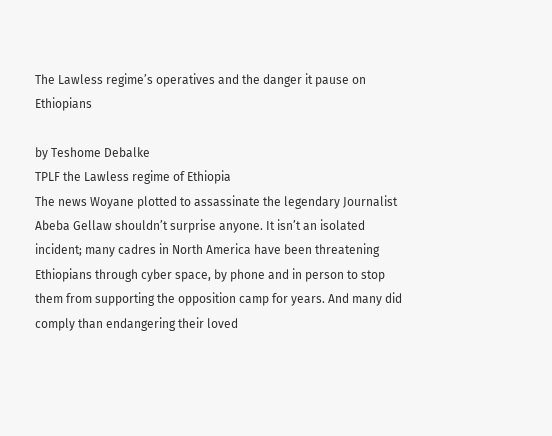The Lawless regime’s operatives and the danger it pause on Ethiopians

by Teshome Debalke
TPLF the Lawless regime of Ethiopia
The news Woyane plotted to assassinate the legendary Journalist Abeba Gellaw shouldn’t surprise anyone. It isn’t an isolated incident; many cadres in North America have been threatening Ethiopians through cyber space, by phone and in person to stop them from supporting the opposition camp for years. And many did comply than endangering their loved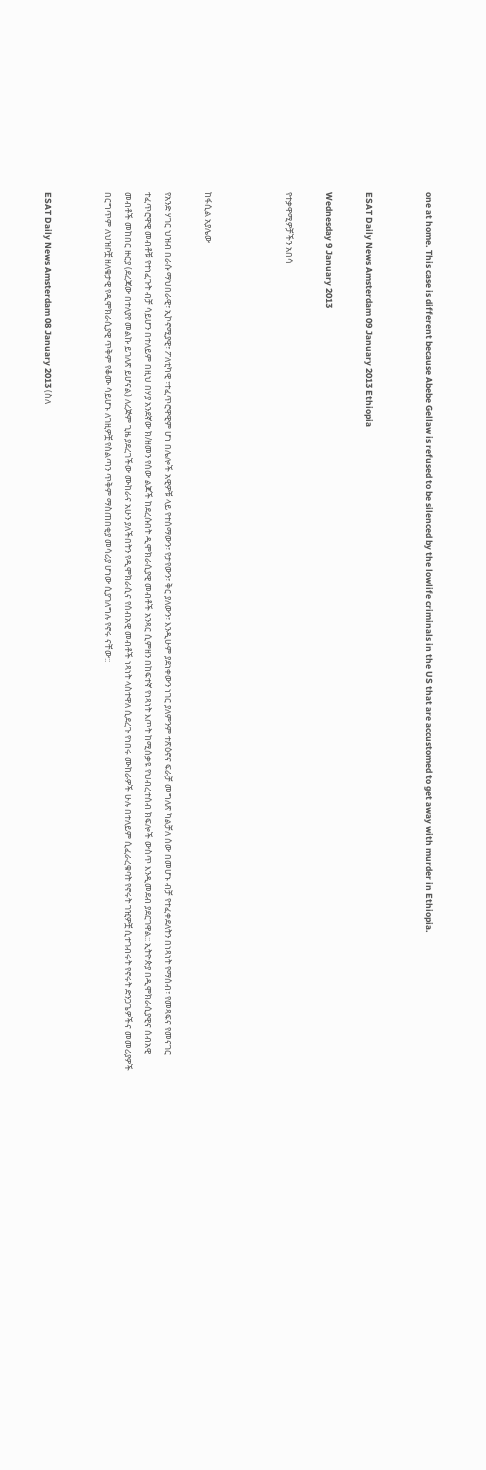one at home. This case is different because Abebe Gellaw is refused to be silenced by the lowlife criminals in the US that are accustomed to get away with murder in Ethiopia.


ESAT Daily News Amsterdam 09 January 2013 Ethiopia

Wednesday 9 January 2013

የተቃዋሚዎቻችን አበሳ



ከፋሲል አያሌው

የአንድ ሃገር ህዝብ በራሱ ማህበራዊ፣ ኢኮኖሚያዊ፣ ፖለቲካዊ ፣ተፈጥሮዋዊም ሆነ በሌሎች አዊዎቹ ላይ የተሰማውን፣ የታየውን፣ ቅር ያለውን፣ እንዲሁም ያደነቀውን ነገር ያለምንም ተጽዕኖና ፍራቻ መግለጽ ካልቻለ ሰው በመሆኑ ብቻ የተፈቀደለትን በነጻነት የማሰብ፣ የመጻፍና የመናገር ተፈጥሮዋዊ መብቶቹ የተነፈጉት ብቻ ሳይሆን በተለይም በዚህ በሃያ አንደኛው ክ/ዘመን የሰው ልጆች ከደረሱበት ዲሞክራሲያዊ መብቶች አንጻር ሲምዘን በከፍተኛ የነጻነት እጦት ከሚሰቃዩ የህብረተሰብ ክፍሎች ውስጥ እንዲመደብ ያደርገዋል:: ኢትዮጵያ በዲሞክራሲያዊና ሰብአዊ መብቶች መከበር ዙርያ (ደረጃው በተለያየ መልኩ ይገለጽ ይሆናል) ለረጅም ጊዜ ያደረገችው ሙከራና አሁን ያለችበትን የዲሞክራሲና የሰብአዊ መብቶች ነጻነት ላስተዋለ ሲደረጉ የነበሩ ሙከራዎች ሁሉ በተለይም ሲፈራረቁባት የኖሩት ገዢዎቿ ሲተገብሩት የኖሩት ድንጋጌዎችና መመሪያዎች  በርግጥም ለህዝቦቿ ዘለቄታዊ የዲሞክራሲያዊ ጥቅም የቆሙ ሳይሆኑ ለገዚዎቿ የስልጣን ጥቅም ማስጠበቂያ መሳሪያ ሆነው ሲያገለግሉ የኖሩ ናቸው::


ESAT Daily News Amsterdam 08 January 2013 (ስለ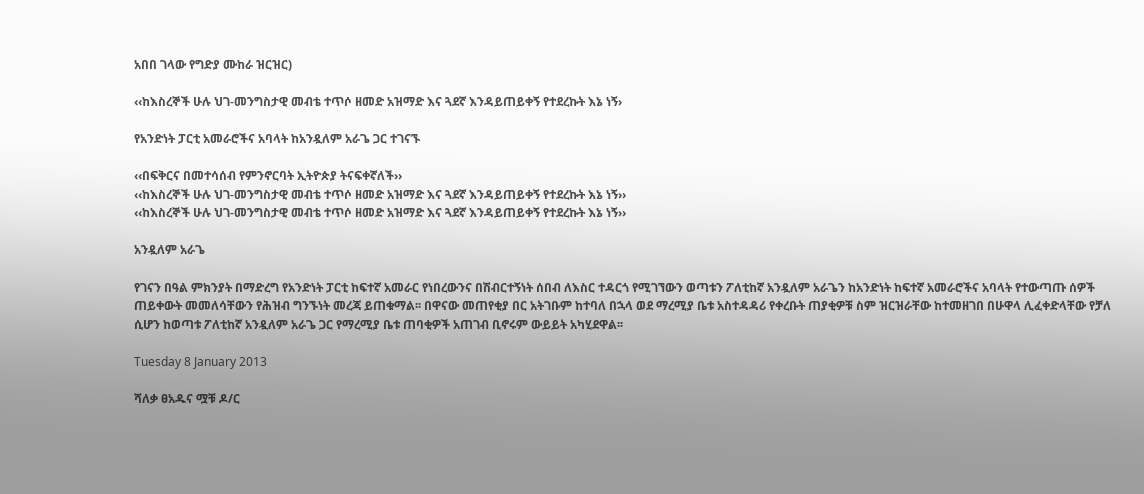አበበ ገላው የግድያ ሙከራ ዝርዝር)

‹‹ከእስረኞች ሁሉ ህገ-መንግስታዊ መብቴ ተጥሶ ዘመድ አዝማድ እና ጓደኛ እንዳይጠይቀኝ የተደረኩት እኔ ነኝ›

የአንድነት ፓርቲ አመራሮችና አባላት ከአንዷለም አራጌ ጋር ተገናኙ

‹‹በፍቅርና በመተሳሰብ የምንኖርባት ኢትዮጵያ ትናፍቀኛለች››
‹‹ከእስረኞች ሁሉ ህገ-መንግስታዊ መብቴ ተጥሶ ዘመድ አዝማድ እና ጓደኛ እንዳይጠይቀኝ የተደረኩት እኔ ነኝ››
‹‹ከእስረኞች ሁሉ ህገ-መንግስታዊ መብቴ ተጥሶ ዘመድ አዝማድ እና ጓደኛ እንዳይጠይቀኝ የተደረኩት እኔ ነኝ››

አንዷለም አራጌ

የገናን በዓል ምክንያት በማድረግ የአንድነት ፓርቲ ከፍተኛ አመራር የነበረውንና በሽብርተኝነት ሰበብ ለእስር ተዳርጎ የሚገኘውን ወጣቱን ፖለቲከኛ አንዷለም አራጌን ከአንድነት ከፍተኛ አመራሮችና አባላት የተውጣጡ ሰዎች ጠይቀውት መመለሳቸውን የሕዝብ ግንኙነት መረጃ ይጠቁማል፡፡ በዋናው መጠየቂያ በር አትገቡም ከተባለ በኋላ ወደ ማረሚያ ቤቱ አስተዳዳሪ የቀረቡት ጠያቂዎቹ ስም ዝርዝራቸው ከተመዘገበ በሁዋላ ሊፈቀድላቸው የቻለ ሲሆን ከወጣቱ ፖለቲከኛ አንዷለም አራጌ ጋር የማረሚያ ቤቱ ጠባቂዎች አጠገብ ቢኖሩም ውይይት አካሂደዋል፡፡

Tuesday 8 January 2013

ሻለቃ ፀአዱና ሟቹ ዶ/ር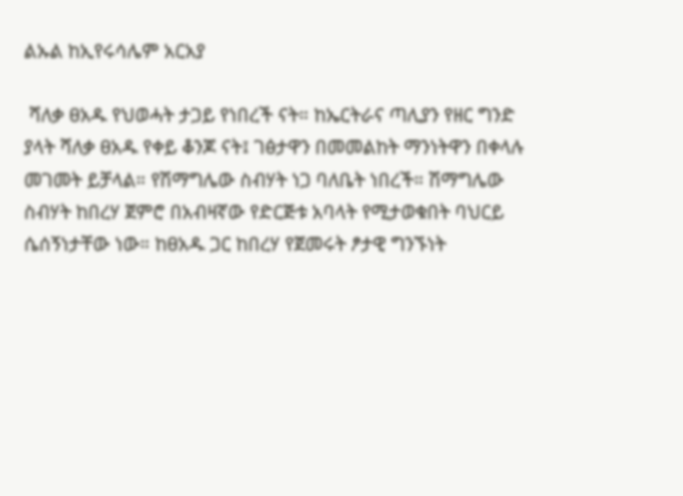ልኡል ከኢየሩሳሌም አርአያ

 ሻለቃ ፀአዱ የህወሓት ታጋይ የነበረች ናት። ከኤርትራና ጣሊያን የዘር ግንድ ያላት ሻለቃ ፀአዱ የቀይ ቆንጆ ናት፤ ገፅታዋን በመመልከት ማንነትዋን በቀላሉ መገመት ይቻላል። የሽማግሌው ስብሃት ነጋ ባለቤት ነበረች። ሽማግሌው ስብሃት ከበረሃ ጀምሮ በአብዛኛው የድርጅቱ አባላት የሚታወቁበት ባህርይ ሴሰኝነታቸው ነው። ከፀአዱ ጋር ከበረሃ የጀመሩት ፆታዊ ግንኙነት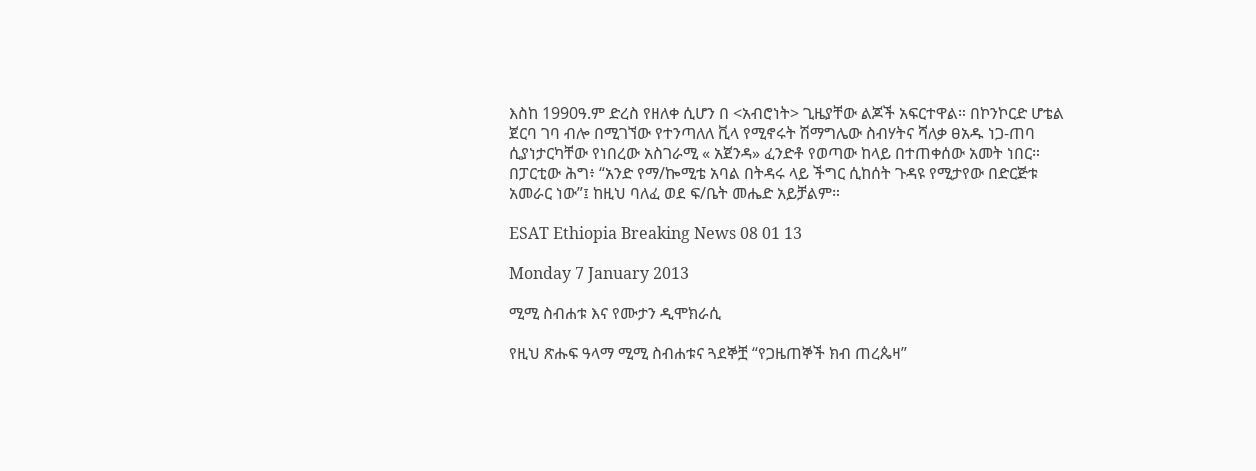እስከ 1990ዓ.ም ድረስ የዘለቀ ሲሆን በ <አብሮነት> ጊዜያቸው ልጆች አፍርተዋል። በኮንኮርድ ሆቴል ጀርባ ገባ ብሎ በሚገኘው የተንጣለለ ቪላ የሚኖሩት ሽማግሌው ስብሃትና ሻለቃ ፀአዱ ነጋ-ጠባ ሲያነታርካቸው የነበረው አስገራሚ « አጀንዳ» ፈንድቶ የወጣው ከላይ በተጠቀሰው አመት ነበር። በፓርቲው ሕግ፥ “አንድ የማ/ኰሚቴ አባል በትዳሩ ላይ ችግር ሲከሰት ጉዳዩ የሚታየው በድርጅቱ አመራር ነው”፤ ከዚህ ባለፈ ወደ ፍ/ቤት መሔድ አይቻልም።

ESAT Ethiopia Breaking News 08 01 13

Monday 7 January 2013

ሚሚ ስብሐቱ እና የሙታን ዲሞክራሲ

የዚህ ጽሑፍ ዓላማ ሚሚ ስብሐቱና ጓደኞቿ “የጋዜጠኞች ክብ ጠረጴዛ”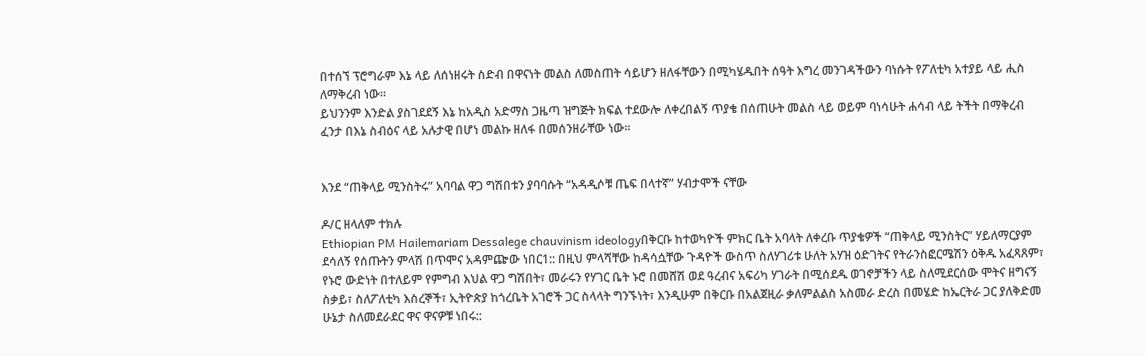በተሰኘ ፕሮግራም እኔ ላይ ለሰነዘሩት ስድብ በዋናነት መልስ ለመስጠት ሳይሆን ዘለፋቸውን በሚካሄዱበት ሰዓት እግረ መንገዳችውን ባነሱት የፖለቲካ አተያይ ላይ ሒስ ለማቅረብ ነው፡፡
ይህንንም እንድል ያስገደደኝ እኔ ከአዲስ አድማስ ጋዜጣ ዝግጅት ክፍል ተደውሎ ለቀረበልኝ ጥያቄ በሰጠሁት መልስ ላይ ወይም ባነሳሁት ሐሳብ ላይ ትችት በማቅረብ ፈንታ በእኔ ስብዕና ላይ አሉታዊ በሆነ መልኩ ዘለፋ በመሰንዘራቸው ነው፡፡


እንደ “ጠቅላይ ሚንስትሩ” አባባል ዋጋ ግሽበቱን ያባባሱት “አዳዲሶቹ ጤፍ በላተኛ” ሃብታሞች ናቸው

ዶ/ር ዘላለም ተክሉ
Ethiopian PM Hailemariam Dessalege chauvinism ideologyበቅርቡ ከተወካዮች ምክር ቤት አባላት ለቀረቡ ጥያቄዎች “ጠቅላይ ሚንስትር” ሃይለማርያም ደሳለኝ የሰጡትን ምላሽ በጥሞና አዳምጬው ነበር1:: በዚህ ምላሻቸው ከዳሳሷቸው ጉዳዮች ውስጥ ስለሃገሪቱ ሁለት አሃዝ ዕድገትና የትራንስፎርሜሽን ዕቅዱ አፈጻጸም፣ የኑሮ ውድነት በተለይም የምግብ እህል ዋጋ ግሽበት፣ መራሩን የሃገር ቤት ኑሮ በመሸሽ ወደ ዓረብና አፍሪካ ሃገራት በሚሰደዱ ወገኖቻችን ላይ ስለሚደርሰው ሞትና ዘግናኝ ስቃይ፣ ስለፖለቲካ እስረኞች፣ ኢትዮጵያ ከጎረቤት አገሮች ጋር ስላላት ግንኙነት፣ እንዲሁም በቅርቡ በአልጀዚራ ቃለምልልስ አስመራ ድረስ በመሄድ ከኤርትራ ጋር ያለቅድመ ሁኔታ ስለመደራደር ዋና ዋናዎቹ ነበሩ::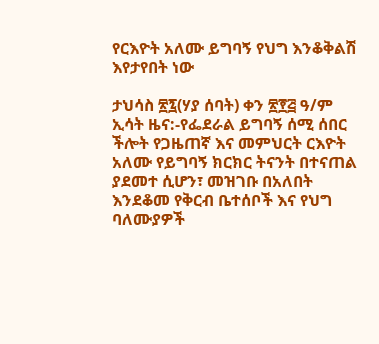የርእዮት አለሙ ይግባኝ የህግ እንቆቅልሽ እየታየበት ነው

ታህሳስ ፳፯(ሃያ ሰባት) ቀን ፳፻፭ ዓ/ም
ኢሳት ዜና:-የፌደራል ይግባኝ ሰሚ ሰበር ችሎት የጋዜጠኛ እና መምህርት ርእዮት አለሙ የይግባኝ ክርክር ትናንት በተናጠል ያደመተ ሲሆን፣ መዝገቡ በአለበት እንደቆመ የቅርብ ቤተሰቦች እና የህግ ባለሙያዎች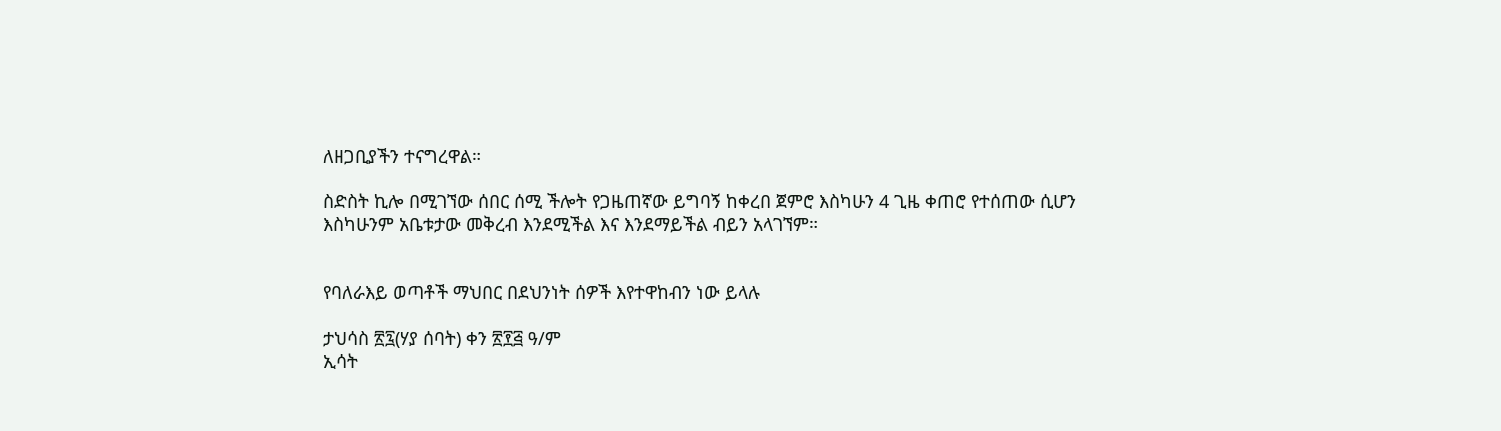ለዘጋቢያችን ተናግረዋል።

ስድስት ኪሎ በሚገኘው ሰበር ሰሚ ችሎት የጋዜጠኛው ይግባኝ ከቀረበ ጀምሮ እስካሁን 4 ጊዜ ቀጠሮ የተሰጠው ሲሆን እስካሁንም አቤቱታው መቅረብ እንደሚችል እና እንደማይችል ብይን አላገኘም።


የባለራእይ ወጣቶች ማህበር በደህንነት ሰዎች እየተዋከብን ነው ይላሉ

ታህሳስ ፳፯(ሃያ ሰባት) ቀን ፳፻፭ ዓ/ም
ኢሳት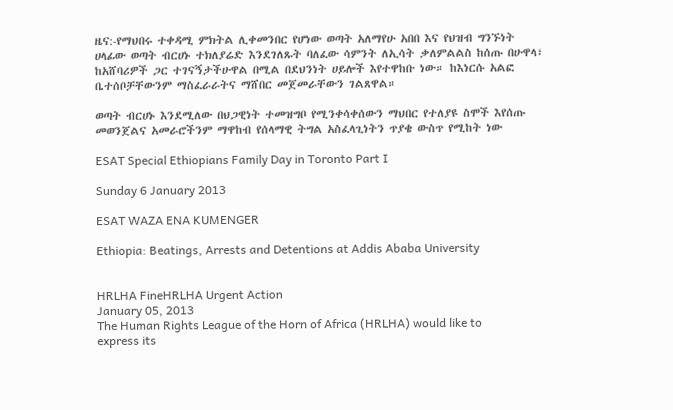ዜና:-የማህበሩ ተቀዳሚ ምክትል ሊቀመንበር የሆነው ወጣት አለማየሁ አበበ እና የህዝብ ግንኙነት ሀላፊው ወጣት ብርሀኑ ተክለያሬድ እንደገለጹት ባለፈው ሳምንት ለኢሳት ቃለምልልስ ከሰጡ በሁዋላ፣ ከአሸባሪዎች ጋር ተገናኝታችሁዋል በሚል በደህንነት ሀይሎች እየተዋከቡ ነው። ከእነርሱ አልፎ ቤተሰቦቻቸውንም ማስፈራራትና ማሸበር መጀመራቸውን ገልጸዋል።

ወጣት ብርሀኑ እንደሚለው በህጋዊነት ተመዝግቦ የሚንቀሳቀሰውን ማህበር የተለያዩ ስሞች እየሰጡ መወንጀልና አመራሮችንም ማዋከብ የሰላማዊ ትግል አስፈላጊነትን ጥያቄ ውስጥ የሚከት ነው

ESAT Special Ethiopians Family Day in Toronto Part I

Sunday 6 January 2013

ESAT WAZA ENA KUMENGER

Ethiopia: Beatings, Arrests and Detentions at Addis Ababa University


HRLHA FineHRLHA Urgent Action
January 05, 2013
The Human Rights League of the Horn of Africa (HRLHA) would like to express its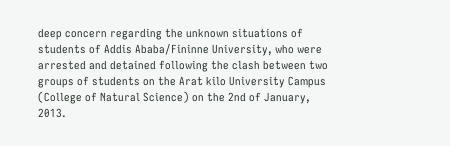deep concern regarding the unknown situations of students of Addis Ababa/Fininne University, who were arrested and detained following the clash between two groups of students on the Arat kilo University Campus (College of Natural Science) on the 2nd of January, 2013.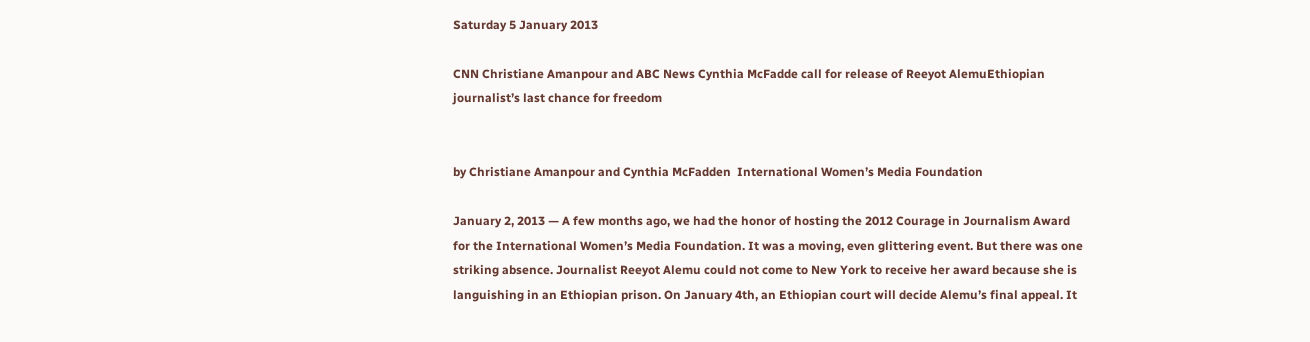Saturday 5 January 2013

CNN Christiane Amanpour and ABC News Cynthia McFadde call for release of Reeyot AlemuEthiopian journalist’s last chance for freedom


by Christiane Amanpour and Cynthia McFadden  International Women’s Media Foundation

January 2, 2013 — A few months ago, we had the honor of hosting the 2012 Courage in Journalism Award for the International Women’s Media Foundation. It was a moving, even glittering event. But there was one striking absence. Journalist Reeyot Alemu could not come to New York to receive her award because she is languishing in an Ethiopian prison. On January 4th, an Ethiopian court will decide Alemu’s final appeal. It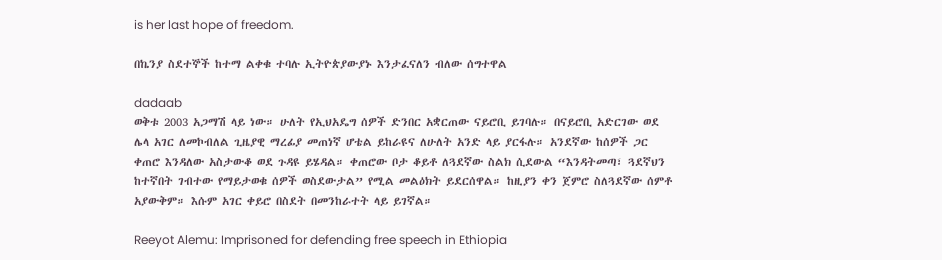is her last hope of freedom.

በኬንያ ስደተኞች ከተማ ልቀቁ ተባሉ ኢትዮጵያውያኑ እንታፈናለን ብለው ሰግተዋል

dadaab
ወቅቱ 2003 አጋማሽ ላይ ነው። ሁለት የኢህአዴግ ሰዎች ድንበር አቋርጠው ናይሮቢ ይገባሉ። በናይሮቢ አድርገው ወደ ሌላ አገር ለመኮብለል ጊዜያዊ ማረፊያ መጠነኛ ሆቴል ይከራዩና ለሁለት አንድ ላይ ያርፋሉ። አንደኛው ከሰዎች ጋር ቀጠሮ እንዳለው አስታውቆ ወደ ጉዳዩ ይሄዳል። ቀጠሮው ቦታ ቆይቶ ለጓደኛው ስልክ ሲደውል “እንዳትመጣ፣ ጓደኛህን ከተኛበት ገብተው የማይታወቁ ሰዎች ወስደውታል” የሚል መልዕክት ይደርሰዋል። ከዚያን ቀን ጀምሮ ስለጓደኛው ሰምቶ አያውቅም። እሱም አገር ቀይሮ በስደት በመንከራተት ላይ ይገኛል።

Reeyot Alemu: Imprisoned for defending free speech in Ethiopia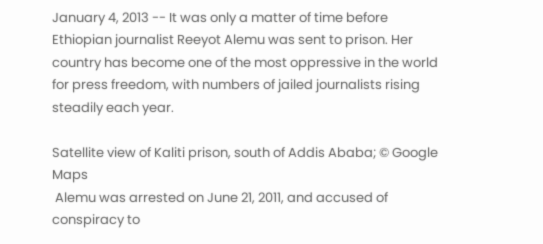January 4, 2013 -- It was only a matter of time before Ethiopian journalist Reeyot Alemu was sent to prison. Her country has become one of the most oppressive in the world for press freedom, with numbers of jailed journalists rising steadily each year.

Satellite view of Kaliti prison, south of Addis Ababa; © Google Maps
 Alemu was arrested on June 21, 2011, and accused of conspiracy to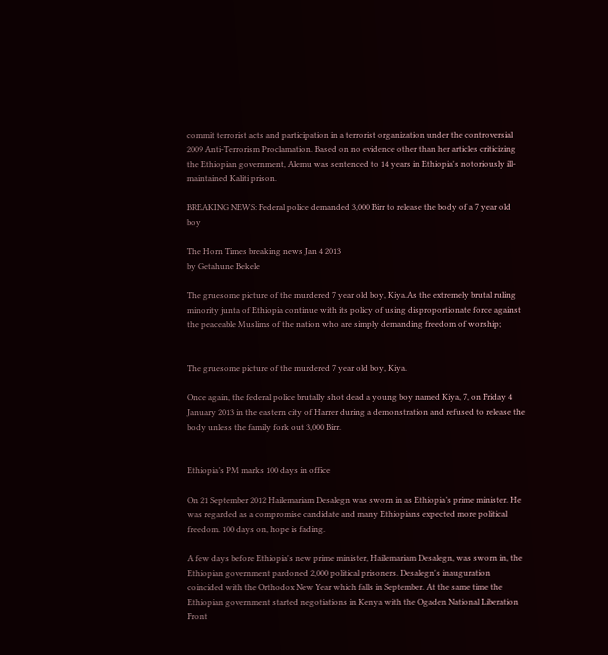commit terrorist acts and participation in a terrorist organization under the controversial 2009 Anti-Terrorism Proclamation. Based on no evidence other than her articles criticizing the Ethiopian government, Alemu was sentenced to 14 years in Ethiopia's notoriously ill-maintained Kaliti prison.

BREAKING NEWS: Federal police demanded 3,000 Birr to release the body of a 7 year old boy

The Horn Times breaking news Jan 4 2013
by Getahune Bekele

The gruesome picture of the murdered 7 year old boy, Kiya.As the extremely brutal ruling minority junta of Ethiopia continue with its policy of using disproportionate force against the peaceable Muslims of the nation who are simply demanding freedom of worship;


The gruesome picture of the murdered 7 year old boy, Kiya.

Once again, the federal police brutally shot dead a young boy named Kiya, 7, on Friday 4 January 2013 in the eastern city of Harrer during a demonstration and refused to release the body unless the family fork out 3,000 Birr.


Ethiopia’s PM marks 100 days in office

On 21 September 2012 Hailemariam Desalegn was sworn in as Ethiopia’s prime minister. He was regarded as a compromise candidate and many Ethiopians expected more political freedom. 100 days on, hope is fading.

A few days before Ethiopia's new prime minister, Hailemariam Desalegn, was sworn in, the Ethiopian government pardoned 2,000 political prisoners. Desalegn's inauguration coincided with the Orthodox New Year which falls in September. At the same time the Ethiopian government started negotiations in Kenya with the Ogaden National Liberation Front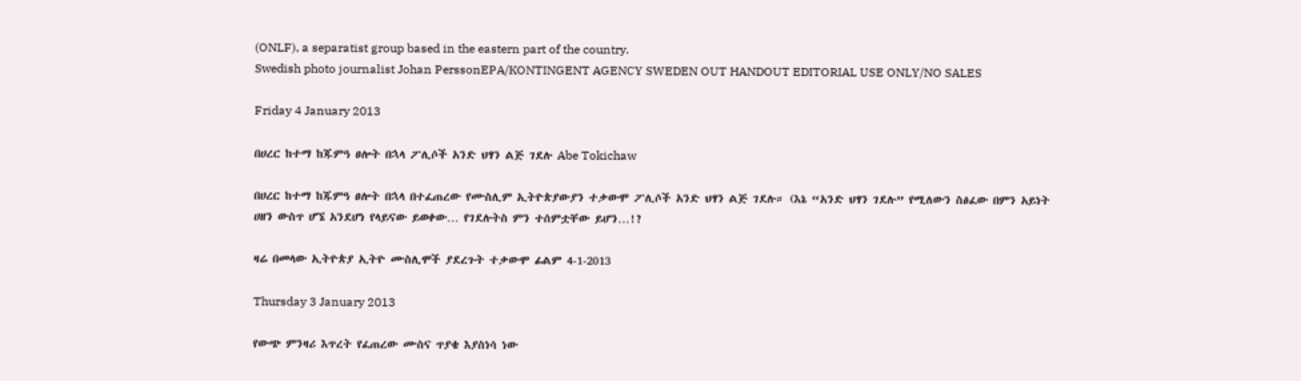(ONLF), a separatist group based in the eastern part of the country.
Swedish photo journalist Johan PerssonEPA/KONTINGENT AGENCY SWEDEN OUT HANDOUT EDITORIAL USE ONLY/NO SALES

Friday 4 January 2013

በሀረር ከተማ ከጁምዓ ፀሎት በኋላ ፖሊሶች አንድ ህፃን ልጅ ገደሉ Abe Tokichaw

በሀረር ከተማ ከጁምዓ ፀሎት በኋላ በተፈጠረው የሙስሊም ኢትዮጵያውያን ተቃውሞ ፖሊሶች አንድ ህፃን ልጅ ገደሉ። (እኔ “አንድ ህፃን ገደሉ” የሚለውን ስፅፈው በምን አይነት ሀዘን ውስጥ ሆኜ አንደሆነ የላይናው ይወቀው… የገደሉትስ ምን ተሰምቷቸው ይሆን…!?

ዛሬ በመላው ኢትዮጵያ ኢትዮ ሙስሊሞች ያደረጉት ተቃውሞ ፊልም 4-1-2013

Thursday 3 January 2013

የውጭ ምንዛሪ እጥረት የፈጠረው ሙስና ጥያቄ እያስነሳ ነው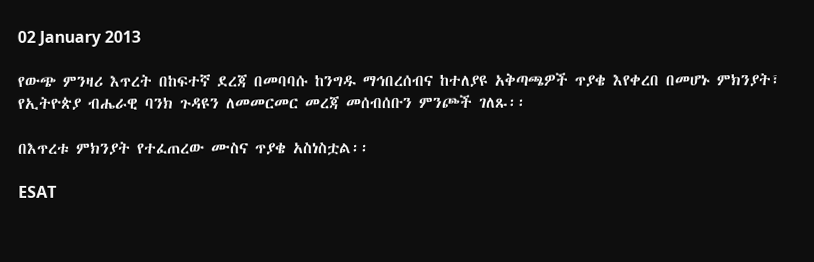02 January 2013

የውጭ ምንዛሪ እጥረት በከፍተኛ ደረጃ በመባባሱ ከንግዱ ማኅበረሰብና ከተለያዩ አቅጣጫዎች ጥያቄ እየቀረበ በመሆኑ ምክንያት፣ የኢትዮጵያ ብሔራዊ ባንክ ጉዳዩን ለመመርመር መረጃ መሰብሰቡን ምንጮች ገለጹ፡፡

በእጥረቱ ምክንያት የተፈጠረው ሙስና ጥያቄ አስነስቷል፡፡

ESAT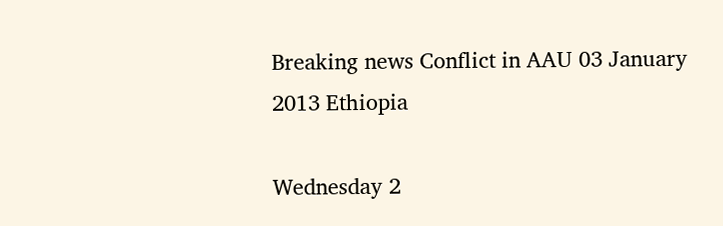Breaking news Conflict in AAU 03 January 2013 Ethiopia

Wednesday 2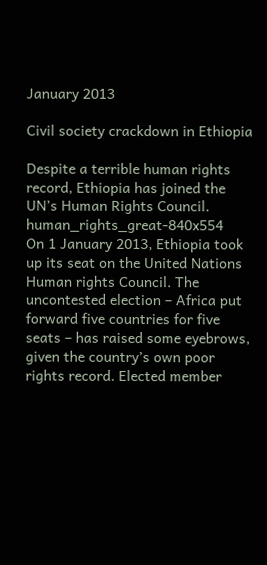January 2013

Civil society crackdown in Ethiopia

Despite a terrible human rights record, Ethiopia has joined the UN’s Human Rights Council.
human_rights_great-840x554
On 1 January 2013, Ethiopia took up its seat on the United Nations Human rights Council. The uncontested election – Africa put forward five countries for five seats – has raised some eyebrows, given the country’s own poor rights record. Elected member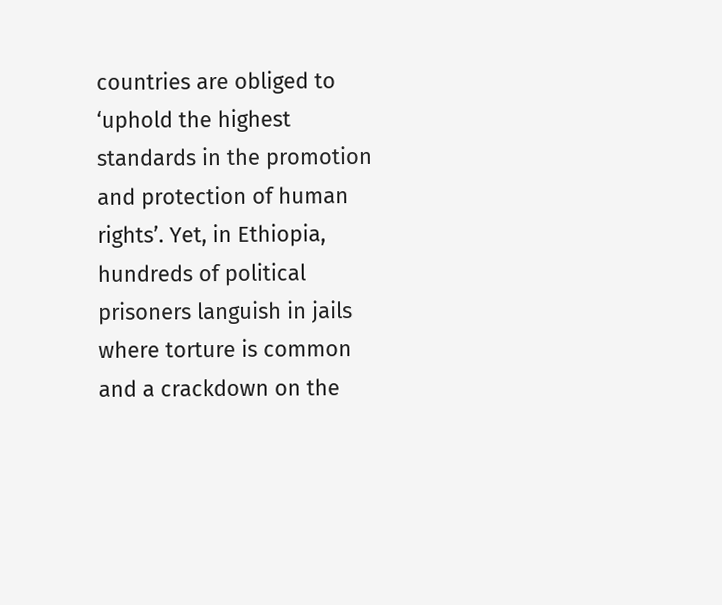countries are obliged to ‘uphold the highest standards in the promotion and protection of human rights’. Yet, in Ethiopia, hundreds of political prisoners languish in jails where torture is common and a crackdown on the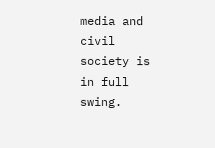media and civil society is in full swing.